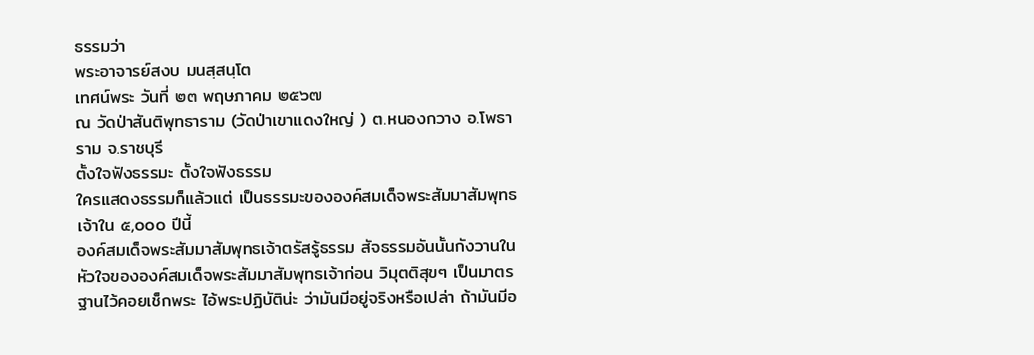ธรรมว่า
พระอาจารย์สงบ มนสฺสนฺโต
เทศน์พระ วันที่ ๒๓ พฤษภาคม ๒๕๖๗
ณ วัดป่าสันติพุทธาราม (วัดป่าเขาแดงใหญ่ ) ต.หนองกวาง อ.โพธาราม จ.ราชบุรี
ตั้งใจฟังธรรมะ ตั้งใจฟังธรรม
ใครแสดงธรรมก็แล้วแต่ เป็นธรรมะขององค์สมเด็จพระสัมมาสัมพุทธเจ้าใน ๕,๐๐๐ ปีนี้
องค์สมเด็จพระสัมมาสัมพุทธเจ้าตรัสรู้ธรรม สัจธรรมอันนั้นกังวานในหัวใจขององค์สมเด็จพระสัมมาสัมพุทธเจ้าก่อน วิมุตติสุขๆ เป็นมาตรฐานไว้คอยเช็กพระ ไอ้พระปฏิบัติน่ะ ว่ามันมีอยู่จริงหรือเปล่า ถ้ามันมีอ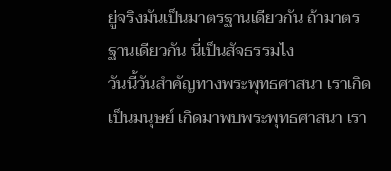ยู่จริงมันเป็นมาตรฐานเดียวกัน ถ้ามาตรฐานเดียวกัน นี่เป็นสัจธรรมไง
วันนี้วันสำคัญทางพระพุทธศาสนา เราเกิดเป็นมนุษย์ เกิดมาพบพระพุทธศาสนา เรา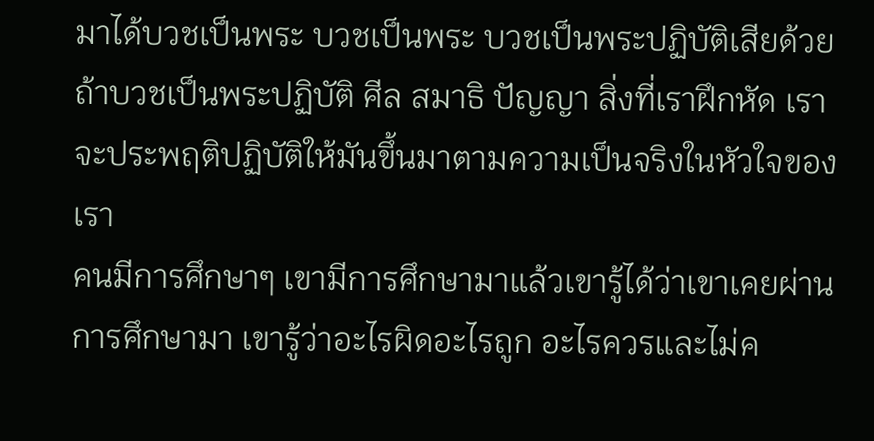มาได้บวชเป็นพระ บวชเป็นพระ บวชเป็นพระปฏิบัติเสียด้วย ถ้าบวชเป็นพระปฏิบัติ ศีล สมาธิ ปัญญา สิ่งที่เราฝึกหัด เราจะประพฤติปฏิบัติให้มันขึ้นมาตามความเป็นจริงในหัวใจของเรา
คนมีการศึกษาๆ เขามีการศึกษามาแล้วเขารู้ได้ว่าเขาเคยผ่านการศึกษามา เขารู้ว่าอะไรผิดอะไรถูก อะไรควรและไม่ค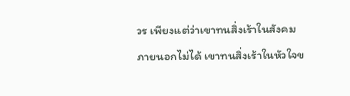วร เพียงแต่ว่าเขาทนสิ่งเร้าในสังคมภายนอกไม่ได้ เขาทนสิ่งเร้าในหัวใจข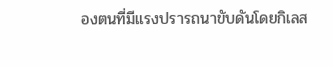องตนที่มีแรงปรารถนาขับดันโดยกิเลส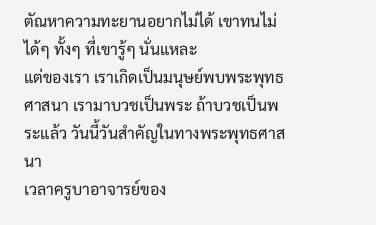ตัณหาความทะยานอยากไม่ได้ เขาทนไม่ได้ๆ ทั้งๆ ที่เขารู้ๆ นั่นแหละ
แต่ของเรา เราเกิดเป็นมนุษย์พบพระพุทธศาสนา เรามาบวชเป็นพระ ถ้าบวชเป็นพระแล้ว วันนี้วันสำคัญในทางพระพุทธศาสนา
เวลาครูบาอาจารย์ของ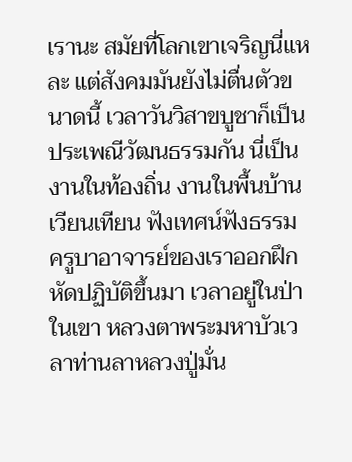เรานะ สมัยที่โลกเขาเจริญนี่แหละ แต่สังคมมันยังไม่ตื่นตัวขนาดนี้ เวลาวันวิสาขบูชาก็เป็นประเพณีวัฒนธรรมกัน นี่เป็นงานในท้องถิ่น งานในพื้นบ้าน เวียนเทียน ฟังเทศน์ฟังธรรม
ครูบาอาจารย์ของเราออกฝึกหัดปฏิบัติขึ้นมา เวลาอยู่ในป่าในเขา หลวงตาพระมหาบัวเวลาท่านลาหลวงปู่มั่น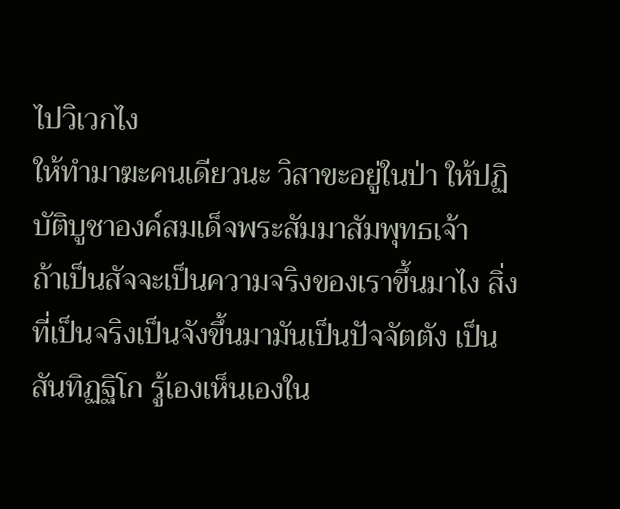ไปวิเวกไง
ให้ทำมาฆะคนเดียวนะ วิสาขะอยู่ในป่า ให้ปฏิบัติบูชาองค์สมเด็จพระสัมมาสัมพุทธเจ้า
ถ้าเป็นสัจจะเป็นความจริงของเราขึ้นมาไง สิ่งที่เป็นจริงเป็นจังขึ้นมามันเป็นปัจจัตตัง เป็นสันทิฏฐิโก รู้เองเห็นเองใน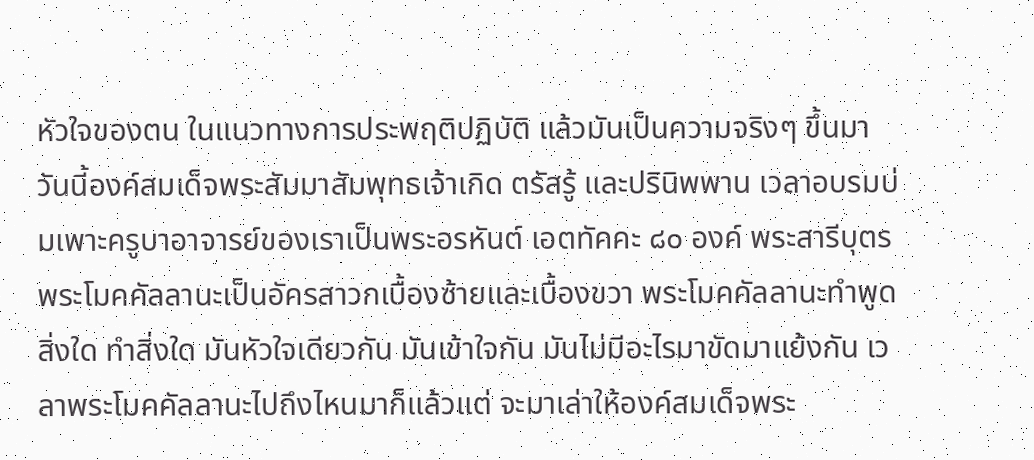หัวใจของตน ในแนวทางการประพฤติปฏิบัติ แล้วมันเป็นความจริงๆ ขึ้นมา
วันนี้องค์สมเด็จพระสัมมาสัมพุทธเจ้าเกิด ตรัสรู้ และปรินิพพาน เวลาอบรมบ่มเพาะครูบาอาจารย์ของเราเป็นพระอรหันต์ เอตทัคคะ ๘๐ องค์ พระสารีบุตร พระโมคคัลลานะเป็นอัครสาวกเบื้องซ้ายและเบื้องขวา พระโมคคัลลานะทำพูดสิ่งใด ทำสิ่งใด มันหัวใจเดียวกัน มันเข้าใจกัน มันไม่มีอะไรมาขัดมาแย้งกัน เวลาพระโมคคัลลานะไปถึงไหนมาก็แล้วแต่ จะมาเล่าให้องค์สมเด็จพระ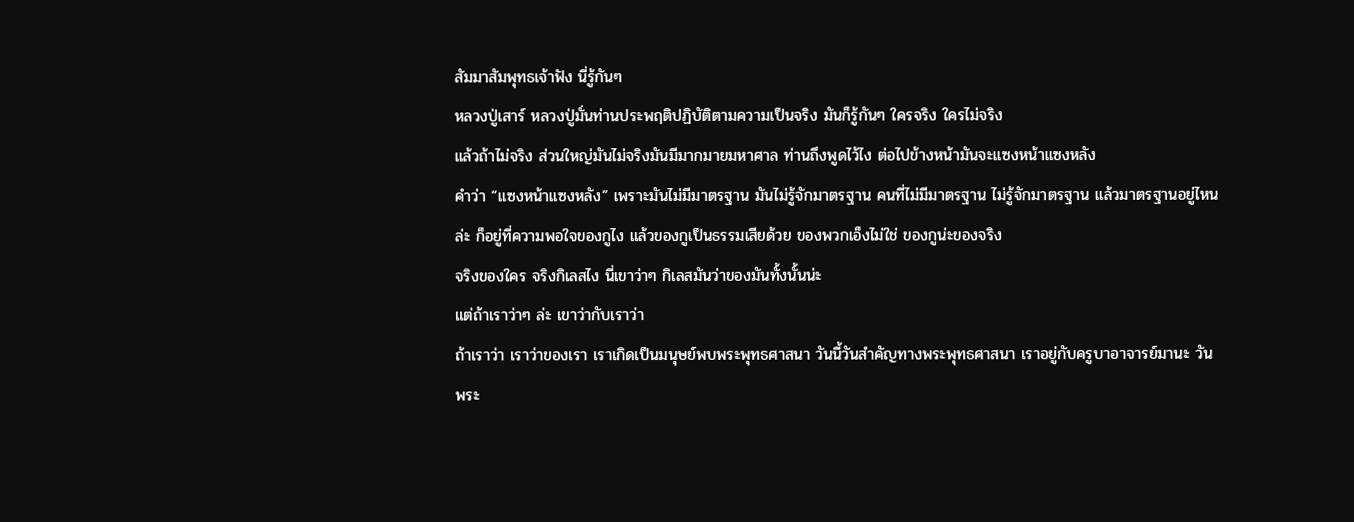สัมมาสัมพุทธเจ้าฟัง นี่รู้กันๆ
หลวงปู่เสาร์ หลวงปู่มั่นท่านประพฤติปฏิบัติตามความเป็นจริง มันก็รู้กันๆ ใครจริง ใครไม่จริง
แล้วถ้าไม่จริง ส่วนใหญ่มันไม่จริงมันมีมากมายมหาศาล ท่านถึงพูดไว้ไง ต่อไปข้างหน้ามันจะแซงหน้าแซงหลัง
คำว่า “แซงหน้าแซงหลัง” เพราะมันไม่มีมาตรฐาน มันไม่รู้จักมาตรฐาน คนที่ไม่มีมาตรฐาน ไม่รู้จักมาตรฐาน แล้วมาตรฐานอยู่ไหนล่ะ ก็อยู่ที่ความพอใจของกูไง แล้วของกูเป็นธรรมเสียด้วย ของพวกเอ็งไม่ใช่ ของกูน่ะของจริง
จริงของใคร จริงกิเลสไง นี่เขาว่าๆ กิเลสมันว่าของมันทั้งนั้นน่ะ
แต่ถ้าเราว่าๆ ล่ะ เขาว่ากับเราว่า
ถ้าเราว่า เราว่าของเรา เราเกิดเป็นมนุษย์พบพระพุทธศาสนา วันนี้วันสำคัญทางพระพุทธศาสนา เราอยู่กับครูบาอาจารย์มานะ วันพระ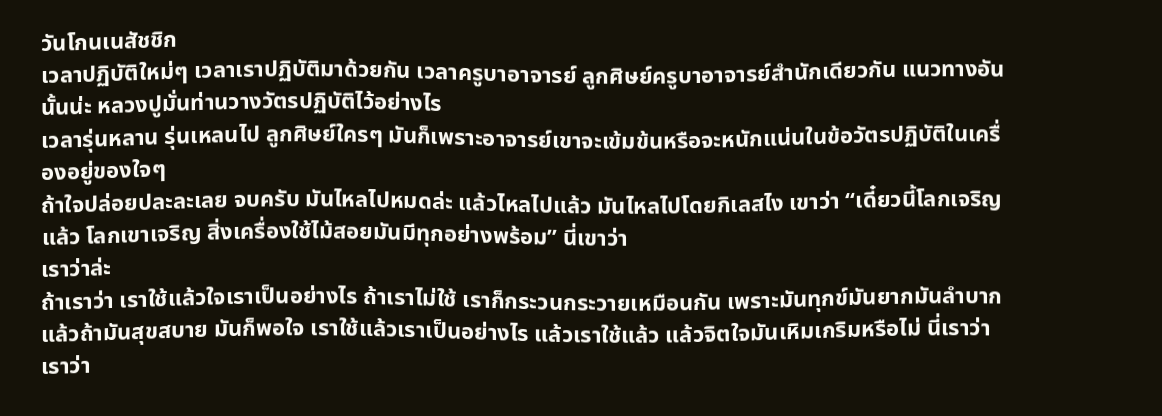วันโกนเนสัชชิก
เวลาปฏิบัติใหม่ๆ เวลาเราปฏิบัติมาด้วยกัน เวลาครูบาอาจารย์ ลูกศิษย์ครูบาอาจารย์สำนักเดียวกัน แนวทางอันนั้นน่ะ หลวงปูมั่นท่านวางวัตรปฏิบัติไว้อย่างไร
เวลารุ่นหลาน รุ่นเหลนไป ลูกศิษย์ใครๆ มันก็เพราะอาจารย์เขาจะเข้มข้นหรือจะหนักแน่นในข้อวัตรปฏิบัติในเครื่องอยู่ของใจๆ
ถ้าใจปล่อยปละละเลย จบครับ มันไหลไปหมดล่ะ แล้วไหลไปแล้ว มันไหลไปโดยกิเลสไง เขาว่า “เดี๋ยวนี้โลกเจริญแล้ว โลกเขาเจริญ สิ่งเครื่องใช้ไม้สอยมันมีทุกอย่างพร้อม” นี่เขาว่า
เราว่าล่ะ
ถ้าเราว่า เราใช้แล้วใจเราเป็นอย่างไร ถ้าเราไม่ใช้ เราก็กระวนกระวายเหมือนกัน เพราะมันทุกข์มันยากมันลำบาก แล้วถ้ามันสุขสบาย มันก็พอใจ เราใช้แล้วเราเป็นอย่างไร แล้วเราใช้แล้ว แล้วจิตใจมันเหิมเกริมหรือไม่ นี่เราว่า เราว่า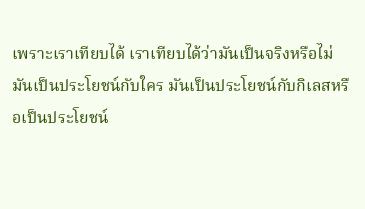เพราะเราเทียบได้ เราเทียบได้ว่ามันเป็นจริงหรือไม่ มันเป็นประโยชน์กับใคร มันเป็นประโยชน์กับกิเลสหรือเป็นประโยชน์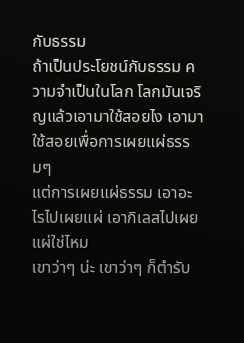กับธรรม
ถ้าเป็นประโยชน์กับธรรม ความจำเป็นในโลก โลกมันเจริญแล้วเอามาใช้สอยไง เอามาใช้สอยเพื่อการเผยแผ่ธรรมๆ
แต่การเผยแผ่ธรรม เอาอะไรไปเผยแผ่ เอากิเลสไปเผยแผ่ใช่ไหม
เขาว่าๆ น่ะ เขาว่าๆ ก็ตำรับ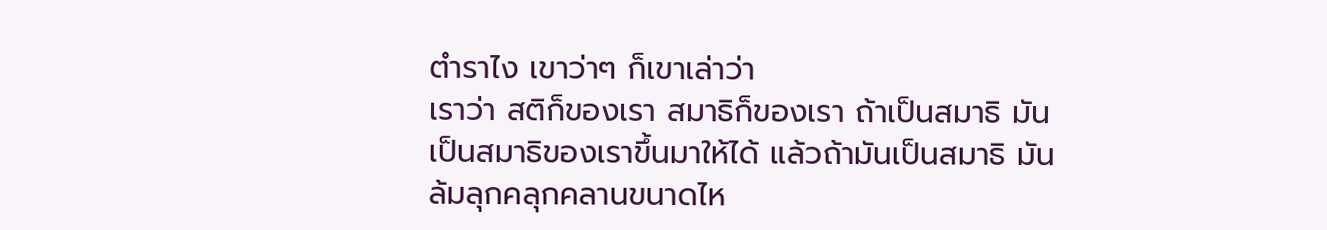ตำราไง เขาว่าๆ ก็เขาเล่าว่า
เราว่า สติก็ของเรา สมาธิก็ของเรา ถ้าเป็นสมาธิ มันเป็นสมาธิของเราขึ้นมาให้ได้ แล้วถ้ามันเป็นสมาธิ มันล้มลุกคลุกคลานขนาดไห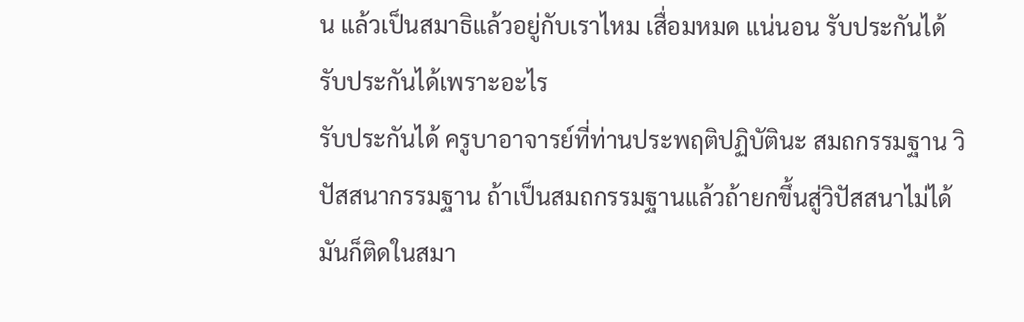น แล้วเป็นสมาธิแล้วอยู่กับเราไหม เสื่อมหมด แน่นอน รับประกันได้ รับประกันได้เพราะอะไร
รับประกันได้ ครูบาอาจารย์ที่ท่านประพฤติปฏิบัตินะ สมถกรรมฐาน วิปัสสนากรรมฐาน ถ้าเป็นสมถกรรมฐานแล้วถ้ายกขึ้นสู่วิปัสสนาไม่ได้ มันก็ติดในสมา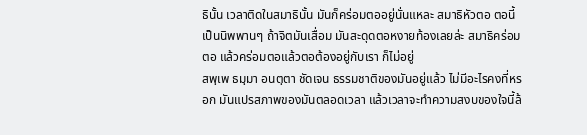ธินั้น เวลาติดในสมาธินั้น มันก็คร่อมตออยู่นั่นแหละ สมาธิหัวตอ ตอนี้เป็นนิพพานๆ ถ้าจิตมันเสื่อม มันสะดุดตอหงายท้องเลยล่ะ สมาธิคร่อมตอ แล้วคร่อมตอแล้วตอต้องอยู่กับเรา ก็ไม่อยู่
สพฺเพ ธมฺมา อนตฺตา ชัดเจน ธรรมชาติของมันอยู่แล้ว ไม่มีอะไรคงที่หรอก มันแปรสภาพของมันตลอดเวลา แล้วเวลาจะทำความสงบของใจนี้ล้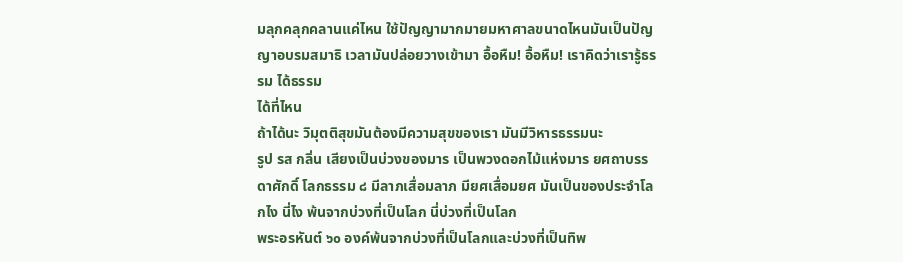มลุกคลุกคลานแค่ไหน ใช้ปัญญามากมายมหาศาลขนาดไหนมันเป็นปัญญาอบรมสมาธิ เวลามันปล่อยวางเข้ามา อื้อหืม! อื้อหืม! เราคิดว่าเรารู้ธรรม ได้ธรรม
ได้ที่ไหน
ถ้าได้นะ วิมุตติสุขมันต้องมีความสุขของเรา มันมีวิหารธรรมนะ
รูป รส กลิ่น เสียงเป็นบ่วงของมาร เป็นพวงดอกไม้แห่งมาร ยศถาบรรดาศักดิ์ โลกธรรม ๘ มีลาภเสื่อมลาภ มียศเสื่อมยศ มันเป็นของประจำโลกไง นี่ไง พ้นจากบ่วงที่เป็นโลก นี่บ่วงที่เป็นโลก
พระอรหันต์ ๖๐ องค์พ้นจากบ่วงที่เป็นโลกและบ่วงที่เป็นทิพ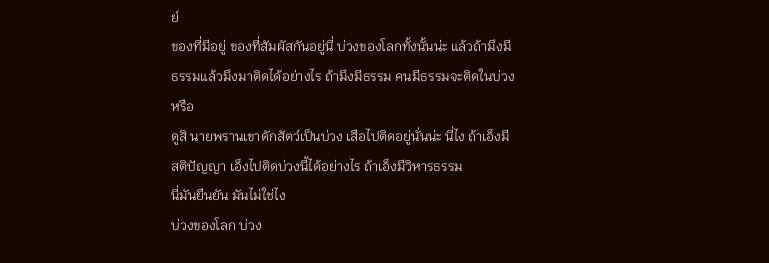ย์
ของที่มีอยู่ ของที่สัมผัสกันอยู่นี่ บ่วงของโลกทั้งนั้นน่ะ แล้วถ้ามึงมีธรรมแล้วมึงมาติดได้อย่างไร ถ้ามึงมีธรรม คนมีธรรมจะติดในบ่วงหรือ
ดูสิ นายพรานเขาดักสัตว์เป็นบ่วง เสือไปติดอยู่นั่นน่ะ นี่ไง ถ้าเอ็งมีสติปัญญา เอ็งไปติดบ่วงนี้ได้อย่างไร ถ้าเอ็งมีวิหารธรรม
นี่มันยืนยัน มันไม่ใช่ไง
บ่วงของโลก บ่วง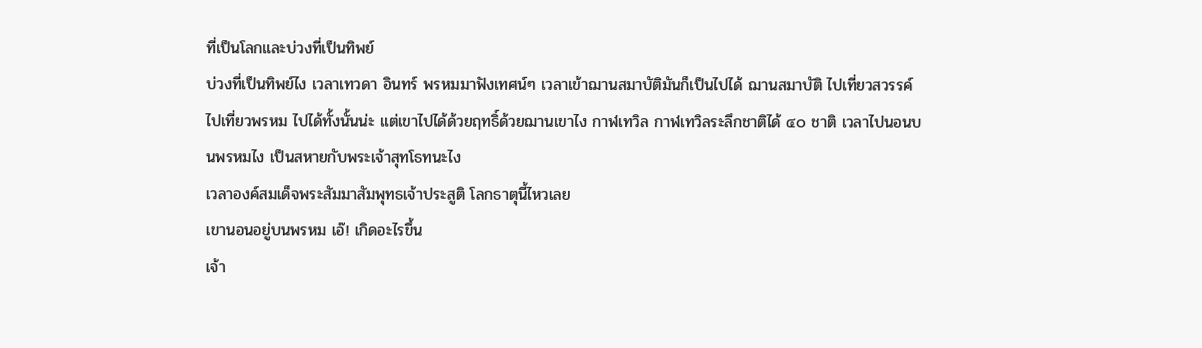ที่เป็นโลกและบ่วงที่เป็นทิพย์
บ่วงที่เป็นทิพย์ไง เวลาเทวดา อินทร์ พรหมมาฟังเทศน์ๆ เวลาเข้าฌานสมาบัติมันก็เป็นไปได้ ฌานสมาบัติ ไปเที่ยวสวรรค์ ไปเที่ยวพรหม ไปได้ทั้งนั้นน่ะ แต่เขาไปได้ด้วยฤทธิ์ด้วยฌานเขาไง กาฬเทวิล กาฬเทวิลระลึกชาติได้ ๔๐ ชาติ เวลาไปนอนบนพรหมไง เป็นสหายกับพระเจ้าสุทโธทนะไง
เวลาองค์สมเด็จพระสัมมาสัมพุทธเจ้าประสูติ โลกธาตุนี้ไหวเลย
เขานอนอยู่บนพรหม เอ๊! เกิดอะไรขึ้น
เจ้า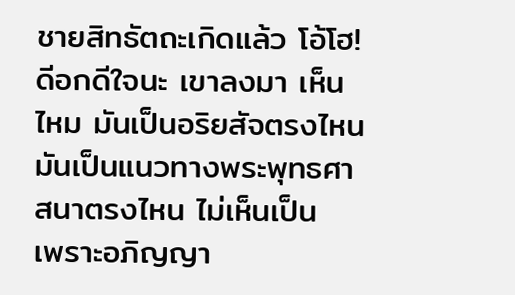ชายสิทธัตถะเกิดแล้ว โอ้โฮ! ดีอกดีใจนะ เขาลงมา เห็นไหม มันเป็นอริยสัจตรงไหน มันเป็นแนวทางพระพุทธศาสนาตรงไหน ไม่เห็นเป็น
เพราะอภิญญา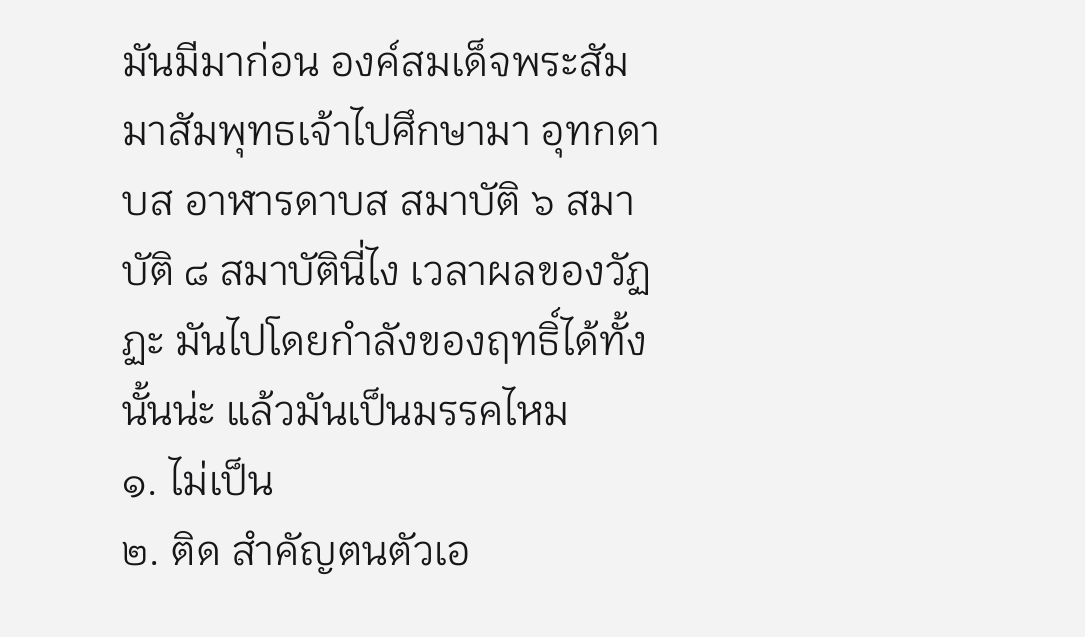มันมีมาก่อน องค์สมเด็จพระสัมมาสัมพุทธเจ้าไปศึกษามา อุทกดาบส อาฬารดาบส สมาบัติ ๖ สมาบัติ ๘ สมาบัตินี่ไง เวลาผลของวัฏฏะ มันไปโดยกำลังของฤทธิ์ได้ทั้งนั้นน่ะ แล้วมันเป็นมรรคไหม
๑. ไม่เป็น
๒. ติด สำคัญตนตัวเอ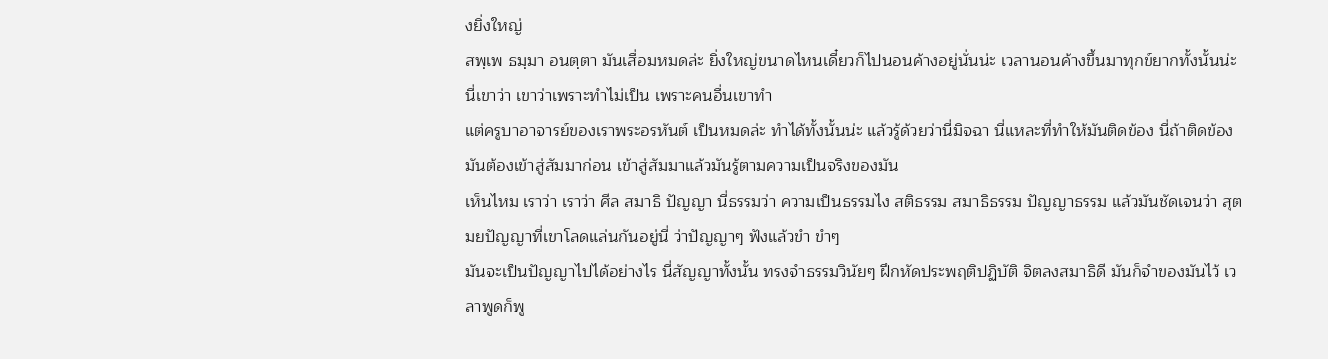งยิ่งใหญ่
สพฺเพ ธมฺมา อนตฺตา มันเสื่อมหมดล่ะ ยิ่งใหญ่ขนาดไหนเดี๋ยวก็ไปนอนค้างอยู่นั่นน่ะ เวลานอนค้างขึ้นมาทุกข์ยากทั้งนั้นน่ะ
นี่เขาว่า เขาว่าเพราะทำไม่เป็น เพราะคนอื่นเขาทำ
แต่ครูบาอาจารย์ของเราพระอรหันต์ เป็นหมดล่ะ ทำได้ทั้งนั้นน่ะ แล้วรู้ด้วยว่านี่มิจฉา นี่แหละที่ทำให้มันติดข้อง นี่ถ้าติดข้อง มันต้องเข้าสู่สัมมาก่อน เข้าสู่สัมมาแล้วมันรู้ตามความเป็นจริงของมัน
เห็นไหม เราว่า เราว่า ศีล สมาธิ ปัญญา นี่ธรรมว่า ความเป็นธรรมไง สติธรรม สมาธิธรรม ปัญญาธรรม แล้วมันชัดเจนว่า สุตมยปัญญาที่เขาโลดแล่นกันอยู่นี่ ว่าปัญญาๆ ฟังแล้วขำ ขำๆ
มันจะเป็นปัญญาไปได้อย่างไร นี่สัญญาทั้งนั้น ทรงจำธรรมวินัยๆ ฝึกหัดประพฤติปฏิบัติ จิตลงสมาธิดี มันก็จำของมันไว้ เวลาพูดก็พู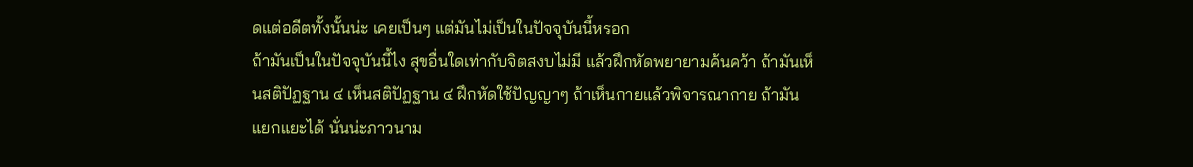ดแต่อดีตทั้งนั้นน่ะ เคยเป็นๆ แต่มันไม่เป็นในปัจจุบันนี้หรอก
ถ้ามันเป็นในปัจจุบันนี้ไง สุขอื่นใดเท่ากับจิตสงบไม่มี แล้วฝึกหัดพยายามค้นคว้า ถ้ามันเห็นสติปัฏฐาน ๔ เห็นสติปัฏฐาน ๔ ฝึกหัดใช้ปัญญาๆ ถ้าเห็นกายแล้วพิจารณากาย ถ้ามันแยกแยะได้ นั่นน่ะภาวนาม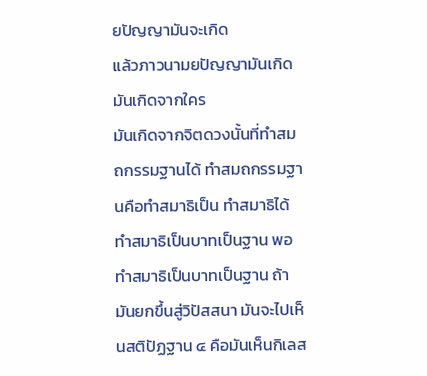ยปัญญามันจะเกิด
แล้วภาวนามยปัญญามันเกิด มันเกิดจากใคร
มันเกิดจากจิตดวงนั้นที่ทำสมถกรรมฐานได้ ทำสมถกรรมฐานคือทำสมาธิเป็น ทำสมาธิได้ ทำสมาธิเป็นบาทเป็นฐาน พอทำสมาธิเป็นบาทเป็นฐาน ถ้ามันยกขึ้นสู่วิปัสสนา มันจะไปเห็นสติปัฏฐาน ๔ คือมันเห็นกิเลส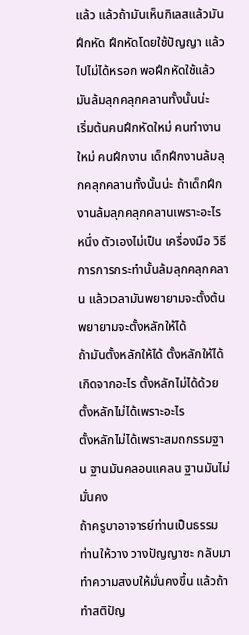แล้ว แล้วถ้ามันเห็นกิเลสแล้วมันฝึกหัด ฝึกหัดโดยใช้ปัญญา แล้วไปไม่ได้หรอก พอฝึกหัดใช้แล้วมันล้มลุกคลุกคลานทั้งนั้นน่ะ
เริ่มต้นคนฝึกหัดใหม่ คนทำงานใหม่ คนฝึกงาน เด็กฝึกงานล้มลุกคลุกคลานทั้งนั้นน่ะ ถ้าเด็กฝึกงานล้มลุกคลุกคลานเพราะอะไร
หนึ่ง ตัวเองไม่เป็น เครื่องมือ วิธีการการกระทำนั้นล้มลุกคลุกคลาน แล้วเวลามันพยายามจะตั้งต้น พยายามจะตั้งหลักให้ได้
ถ้ามันตั้งหลักให้ได้ ตั้งหลักให้ได้เกิดจากอะไร ตั้งหลักไม่ได้ด้วย ตั้งหลักไม่ได้เพราะอะไร
ตั้งหลักไม่ได้เพราะสมถกรรมฐาน ฐานมันคลอนแคลน ฐานมันไม่มั่นคง
ถ้าครูบาอาจารย์ท่านเป็นธรรม ท่านให้วาง วางปัญญาซะ กลับมาทำความสงบให้มั่นคงขึ้น แล้วถ้าทำสติปัญ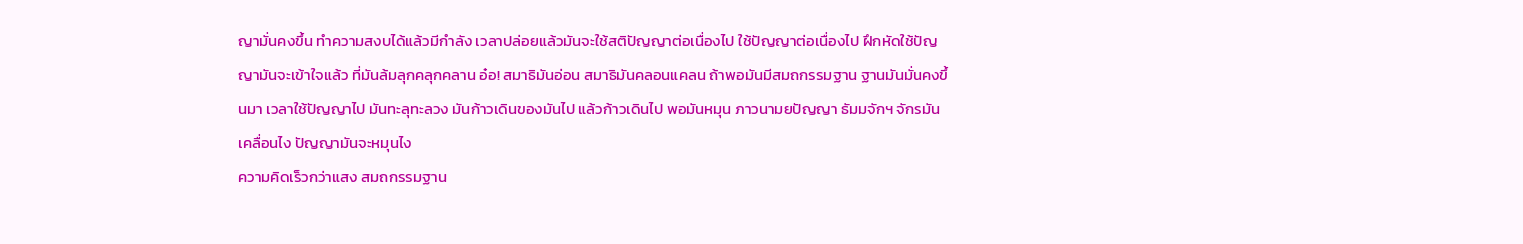ญามั่นคงขึ้น ทำความสงบได้แล้วมีกำลัง เวลาปล่อยแล้วมันจะใช้สติปัญญาต่อเนื่องไป ใช้ปัญญาต่อเนื่องไป ฝึกหัดใช้ปัญญามันจะเข้าใจแล้ว ที่มันล้มลุกคลุกคลาน อ๋อ! สมาธิมันอ่อน สมาธิมันคลอนแคลน ถ้าพอมันมีสมถกรรมฐาน ฐานมันมั่นคงขึ้นมา เวลาใช้ปัญญาไป มันทะลุทะลวง มันก้าวเดินของมันไป แล้วก้าวเดินไป พอมันหมุน ภาวนามยปัญญา ธัมมจักฯ จักรมันเคลื่อนไง ปัญญามันจะหมุนไง
ความคิดเร็วกว่าแสง สมถกรรมฐาน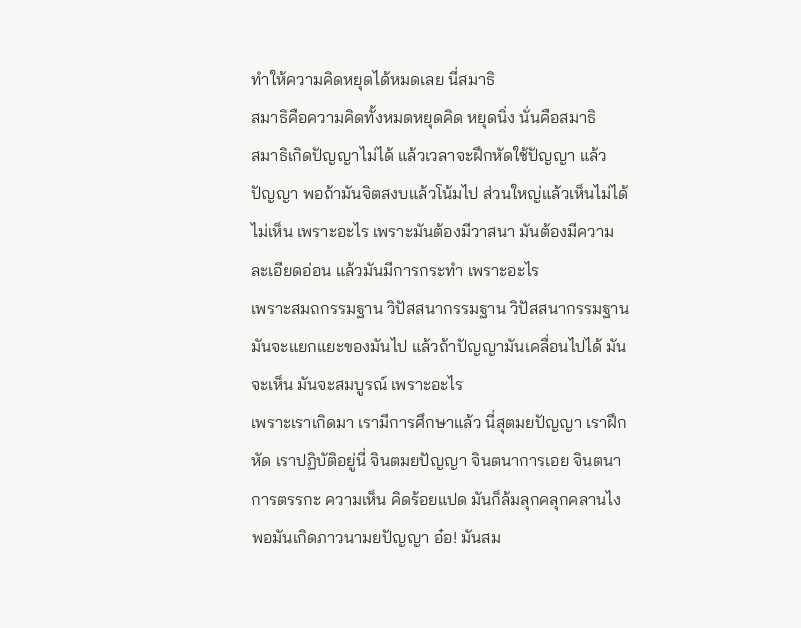ทำให้ความคิดหยุดได้หมดเลย นี่สมาธิ
สมาธิคือความคิดทั้งหมดหยุดคิด หยุดนิ่ง นั่นคือสมาธิ
สมาธิเกิดปัญญาไม่ได้ แล้วเวลาจะฝึกหัดใช้ปัญญา แล้วปัญญา พอถ้ามันจิตสงบแล้วโน้มไป ส่วนใหญ่แล้วเห็นไม่ได้ ไม่เห็น เพราะอะไร เพราะมันต้องมีวาสนา มันต้องมีความละเอียดอ่อน แล้วมันมีการกระทำ เพราะอะไร
เพราะสมถกรรมฐาน วิปัสสนากรรมฐาน วิปัสสนากรรมฐานมันจะแยกแยะของมันไป แล้วถ้าปัญญามันเคลื่อนไปได้ มันจะเห็น มันจะสมบูรณ์ เพราะอะไร
เพราะเราเกิดมา เรามีการศึกษาแล้ว นี่สุตมยปัญญา เราฝึกหัด เราปฏิบัติอยู่นี่ จินตมยปัญญา จินตนาการเอย จินตนาการตรรกะ ความเห็น คิดร้อยแปด มันก็ล้มลุกคลุกคลานไง พอมันเกิดภาวนามยปัญญา อ๋อ! มันสม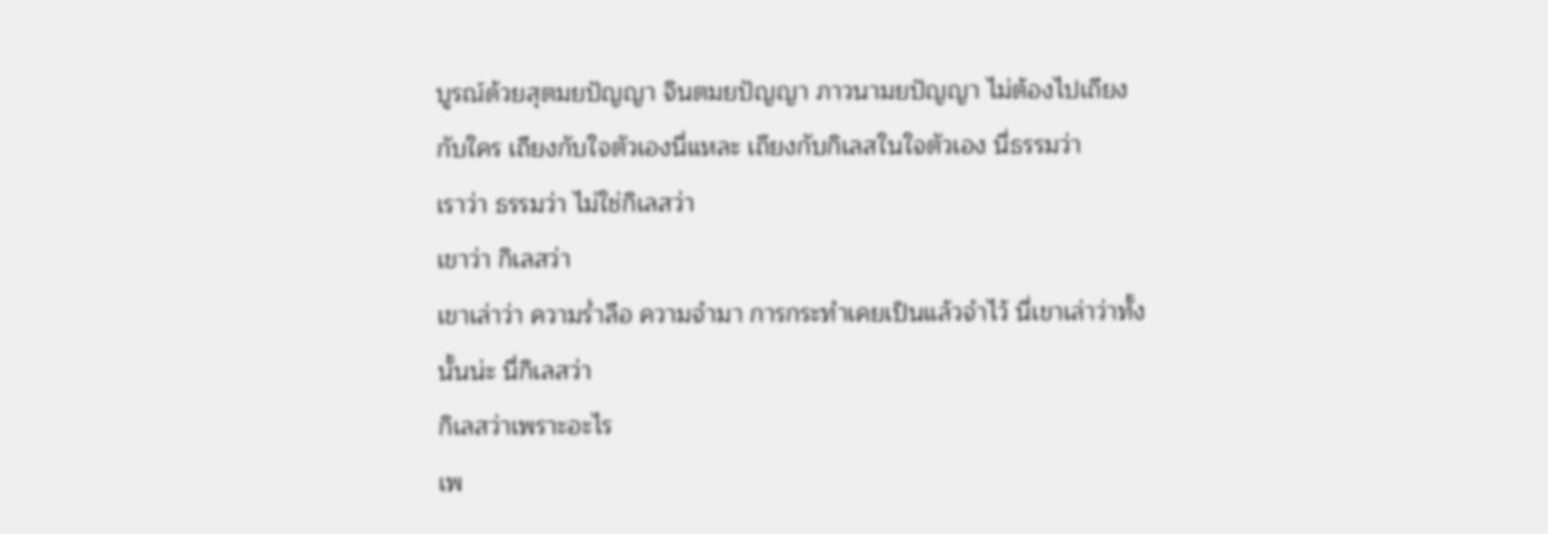บูรณ์ด้วยสุตมยปัญญา จินตมยปัญญา ภาวนามยปัญญา ไม่ต้องไปเถียงกับใคร เถียงกับใจตัวเองนี่แหละ เถียงกับกิเลสในใจตัวเอง นี่ธรรมว่า
เราว่า ธรรมว่า ไม่ใช่กิเลสว่า
เขาว่า กิเลสว่า
เขาเล่าว่า ความร่ำลือ ความจำมา การกระทำเคยเป็นแล้วจำไว้ นี่เขาเล่าว่าทั้งนั้นน่ะ นี่กิเลสว่า
กิเลสว่าเพราะอะไร
เพ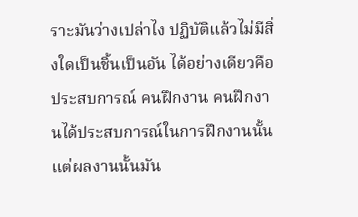ราะมันว่างเปล่าไง ปฏิบัติแล้วไม่มีสิ่งใดเป็นชิ้นเป็นอัน ได้อย่างเดียวคือประสบการณ์ คนฝึกงาน คนฝึกงานได้ประสบการณ์ในการฝึกงานนั้น แต่ผลงานนั้นมัน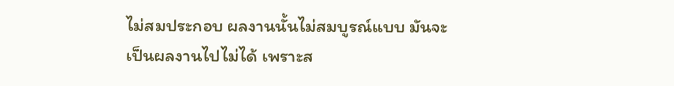ไม่สมประกอบ ผลงานนั้นไม่สมบูรณ์แบบ มันจะเป็นผลงานไปไม่ได้ เพราะส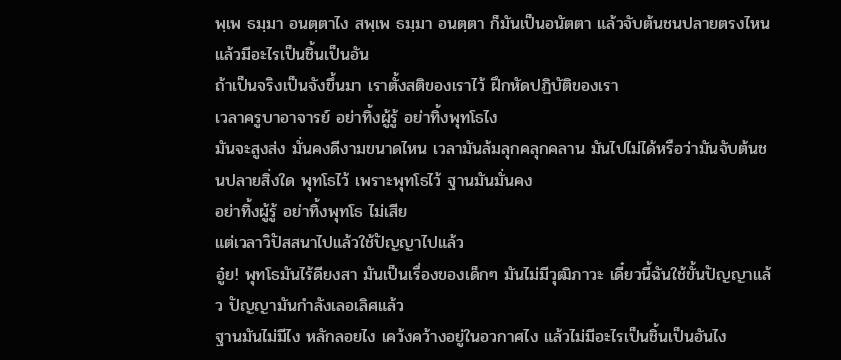พฺเพ ธมฺมา อนตฺตาไง สพฺเพ ธมฺมา อนตฺตา ก็มันเป็นอนัตตา แล้วจับต้นชนปลายตรงไหน แล้วมีอะไรเป็นชิ้นเป็นอัน
ถ้าเป็นจริงเป็นจังขึ้นมา เราตั้งสติของเราไว้ ฝึกหัดปฏิบัติของเรา
เวลาครูบาอาจารย์ อย่าทิ้งผู้รู้ อย่าทิ้งพุทโธไง
มันจะสูงส่ง มั่นคงดีงามขนาดไหน เวลามันล้มลุกคลุกคลาน มันไปไม่ได้หรือว่ามันจับต้นชนปลายสิ่งใด พุทโธไว้ เพราะพุทโธไว้ ฐานมันมั่นคง
อย่าทิ้งผู้รู้ อย่าทิ้งพุทโธ ไม่เสีย
แต่เวลาวิปัสสนาไปแล้วใช้ปัญญาไปแล้ว
อู๋ย! พุทโธมันไร้ดียงสา มันเป็นเรื่องของเด็กๆ มันไม่มีวุฒิภาวะ เดี๋ยวนี้ฉันใช้ขั้นปัญญาแล้ว ปัญญามันกำลังเลอเลิศแล้ว
ฐานมันไม่มีไง หลักลอยไง เคว้งคว้างอยู่ในอวกาศไง แล้วไม่มีอะไรเป็นชิ้นเป็นอันไง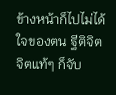ข้างหน้าก็ไปไม่ได้ ใจของตน ฐีติจิต จิตแท้ๆ ก็จับ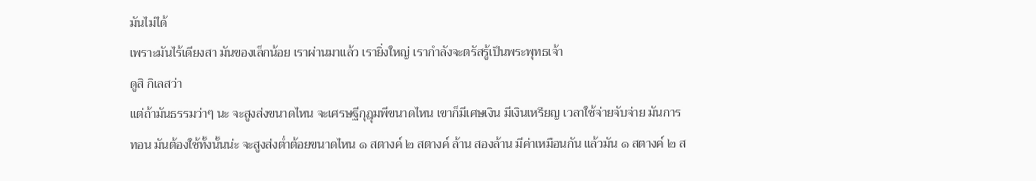มันไม่ได้
เพราะมันไร้เดียงสา มันของเล็กน้อย เราผ่านมาแล้ว เรายิ่งใหญ่ เรากำลังจะตรัสรู้เป็นพระพุทธเจ้า
ดูสิ กิเลสว่า
แต่ถ้ามันธรรมว่าๆ นะ จะสูงส่งขนาดไหน จะเศรษฐีกุฎุมพีขนาดไหน เขาก็มีเศษเงิน มีเงินเหรียญ เวลาใช้จ่ายจับจ่าย มันการทอน มันต้องใช้ทั้งนั้นน่ะ จะสูงส่งต่ำต้อยขนาดไหน ๑ สตางค์ ๒ สตางค์ ล้าน สองล้าน มีค่าเหมือนกัน แล้วมัน ๑ สตางค์ ๒ ส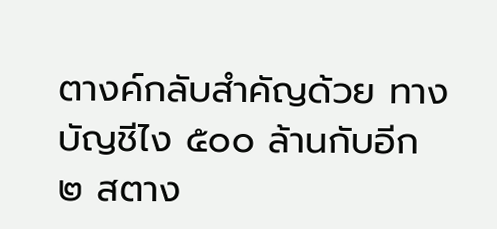ตางค์กลับสำคัญด้วย ทางบัญชีไง ๕๐๐ ล้านกับอีก ๒ สตาง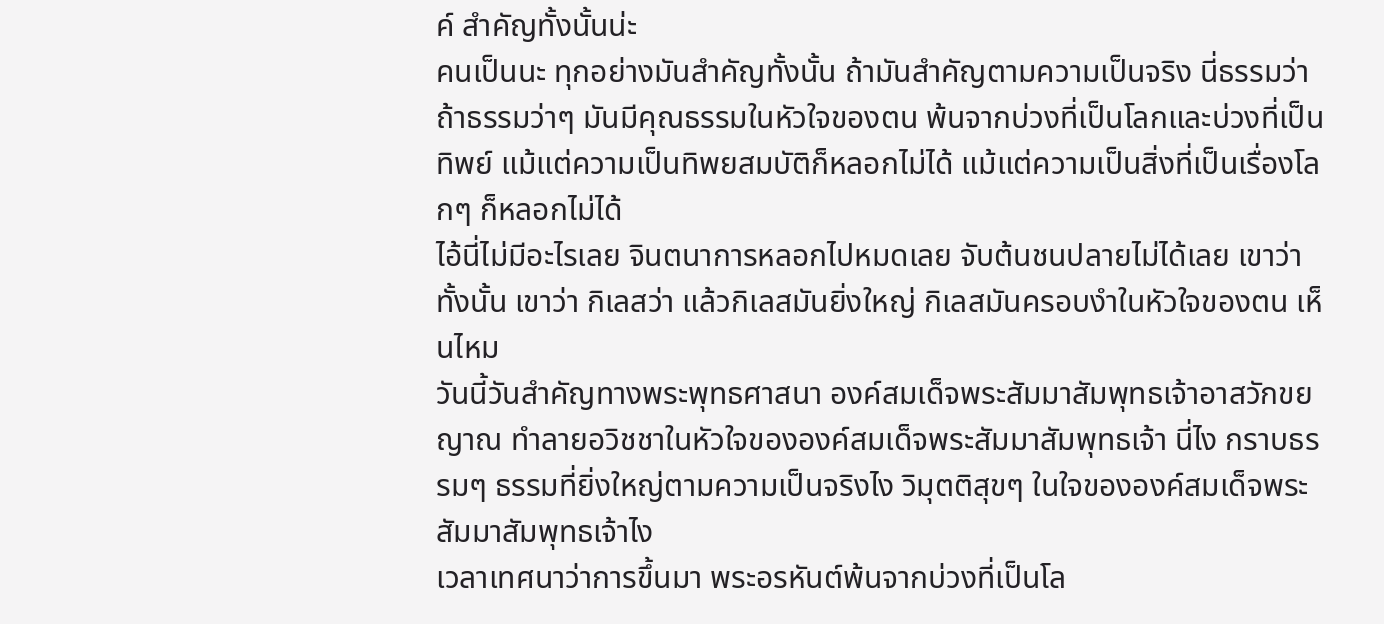ค์ สำคัญทั้งนั้นน่ะ
คนเป็นนะ ทุกอย่างมันสำคัญทั้งนั้น ถ้ามันสำคัญตามความเป็นจริง นี่ธรรมว่า ถ้าธรรมว่าๆ มันมีคุณธรรมในหัวใจของตน พ้นจากบ่วงที่เป็นโลกและบ่วงที่เป็นทิพย์ แม้แต่ความเป็นทิพยสมบัติก็หลอกไม่ได้ แม้แต่ความเป็นสิ่งที่เป็นเรื่องโลกๆ ก็หลอกไม่ได้
ไอ้นี่ไม่มีอะไรเลย จินตนาการหลอกไปหมดเลย จับต้นชนปลายไม่ได้เลย เขาว่าทั้งนั้น เขาว่า กิเลสว่า แล้วกิเลสมันยิ่งใหญ่ กิเลสมันครอบงำในหัวใจของตน เห็นไหม
วันนี้วันสำคัญทางพระพุทธศาสนา องค์สมเด็จพระสัมมาสัมพุทธเจ้าอาสวักขยญาณ ทำลายอวิชชาในหัวใจขององค์สมเด็จพระสัมมาสัมพุทธเจ้า นี่ไง กราบธรรมๆ ธรรมที่ยิ่งใหญ่ตามความเป็นจริงไง วิมุตติสุขๆ ในใจขององค์สมเด็จพระสัมมาสัมพุทธเจ้าไง
เวลาเทศนาว่าการขึ้นมา พระอรหันต์พ้นจากบ่วงที่เป็นโล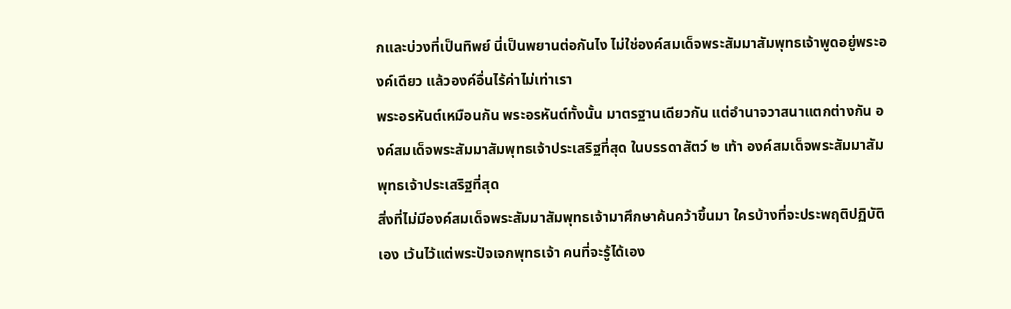กและบ่วงที่เป็นทิพย์ นี่เป็นพยานต่อกันไง ไม่ใช่องค์สมเด็จพระสัมมาสัมพุทธเจ้าพูดอยู่พระองค์เดียว แล้วองค์อื่นไร้ค่าไม่เท่าเรา
พระอรหันต์เหมือนกัน พระอรหันต์ทั้งนั้น มาตรฐานเดียวกัน แต่อำนาจวาสนาแตกต่างกัน องค์สมเด็จพระสัมมาสัมพุทธเจ้าประเสริฐที่สุด ในบรรดาสัตว์ ๒ เท้า องค์สมเด็จพระสัมมาสัมพุทธเจ้าประเสริฐที่สุด
สิ่งที่ไม่มีองค์สมเด็จพระสัมมาสัมพุทธเจ้ามาศึกษาค้นคว้าขึ้นมา ใครบ้างที่จะประพฤติปฏิบัติเอง เว้นไว้แต่พระปัจเจกพุทธเจ้า คนที่จะรู้ได้เอง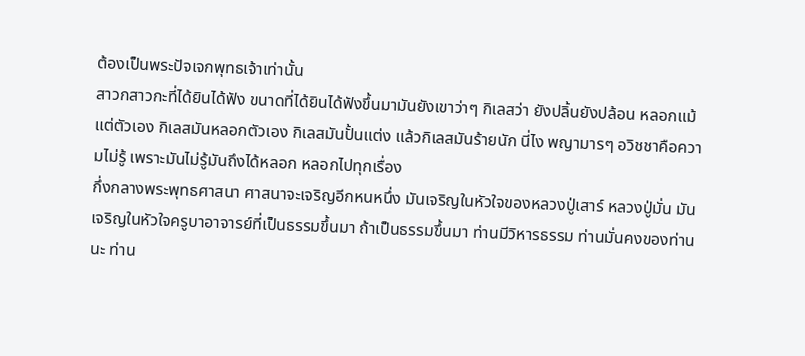ต้องเป็นพระปัจเจกพุทธเจ้าเท่านั้น
สาวกสาวกะที่ได้ยินได้ฟัง ขนาดที่ได้ยินได้ฟังขึ้นมามันยังเขาว่าๆ กิเลสว่า ยังปลิ้นยังปล้อน หลอกแม้แต่ตัวเอง กิเลสมันหลอกตัวเอง กิเลสมันปั้นแต่ง แล้วกิเลสมันร้ายนัก นี่ไง พญามารๆ อวิชชาคือความไม่รู้ เพราะมันไม่รู้มันถึงได้หลอก หลอกไปทุกเรื่อง
กึ่งกลางพระพุทธศาสนา ศาสนาจะเจริญอีกหนหนึ่ง มันเจริญในหัวใจของหลวงปู่เสาร์ หลวงปู่มั่น มันเจริญในหัวใจครูบาอาจารย์ที่เป็นธรรมขึ้นมา ถ้าเป็นธรรมขึ้นมา ท่านมีวิหารธรรม ท่านมั่นคงของท่านนะ ท่าน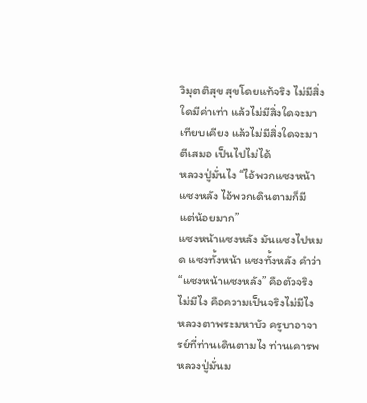วิมุตติสุข สุขโดยแท้จริง ไม่มีสิ่งใดมีค่าเท่า แล้วไม่มีสิ่งใดจะมาเทียบเคียง แล้วไม่มีสิ่งใดจะมาตีเสมอ เป็นไปไม่ได้
หลวงปู่มั่นไง “ไอ้พวกแซงหน้าแซงหลัง ไอ้พวกเดินตามก็มี แต่น้อยมาก”
แซงหน้าแซงหลัง มันแซงไปหมด แซงทั้งหน้า แซงทั้งหลัง คำว่า “แซงหน้าแซงหลัง” คือตัวจริงไม่มีไง คือความเป็นจริงไม่มีไง
หลวงตาพระมหาบัว ครูบาอาจารย์ที่ท่านเดินตามไง ท่านเคารพหลวงปู่มั่นม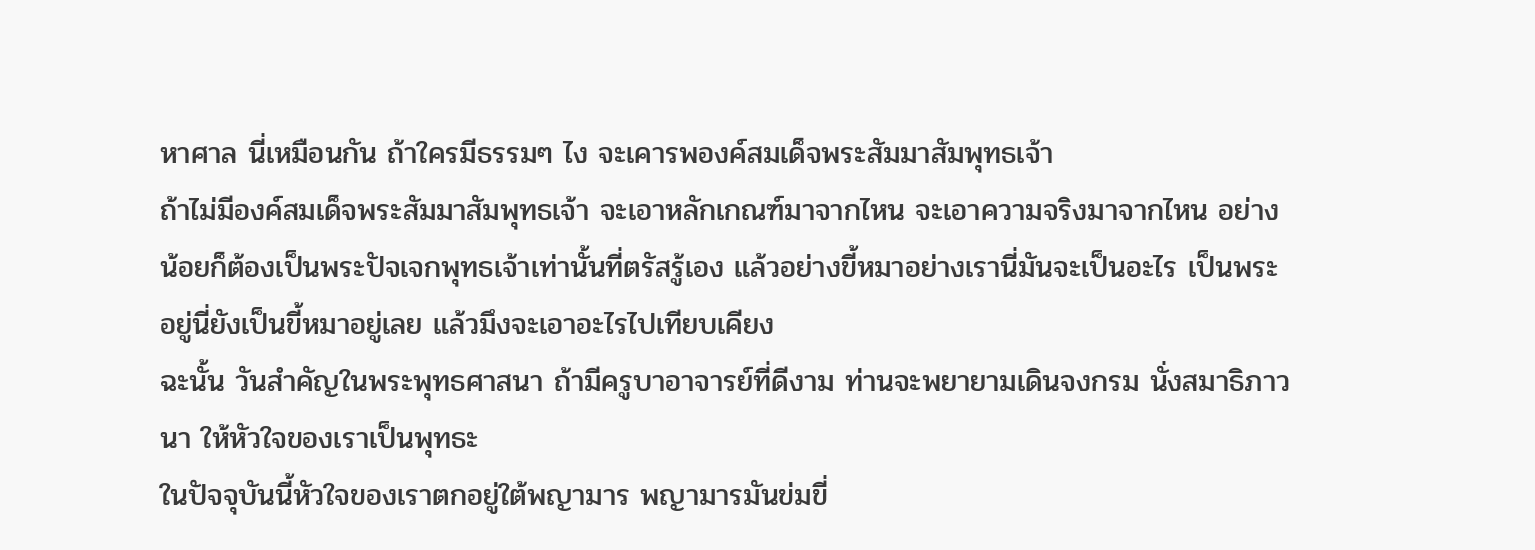หาศาล นี่เหมือนกัน ถ้าใครมีธรรมๆ ไง จะเคารพองค์สมเด็จพระสัมมาสัมพุทธเจ้า
ถ้าไม่มีองค์สมเด็จพระสัมมาสัมพุทธเจ้า จะเอาหลักเกณฑ์มาจากไหน จะเอาความจริงมาจากไหน อย่างน้อยก็ต้องเป็นพระปัจเจกพุทธเจ้าเท่านั้นที่ตรัสรู้เอง แล้วอย่างขี้หมาอย่างเรานี่มันจะเป็นอะไร เป็นพระอยู่นี่ยังเป็นขี้หมาอยู่เลย แล้วมึงจะเอาอะไรไปเทียบเคียง
ฉะนั้น วันสำคัญในพระพุทธศาสนา ถ้ามีครูบาอาจารย์ที่ดีงาม ท่านจะพยายามเดินจงกรม นั่งสมาธิภาวนา ให้หัวใจของเราเป็นพุทธะ
ในปัจจุบันนี้หัวใจของเราตกอยู่ใต้พญามาร พญามารมันข่มขี่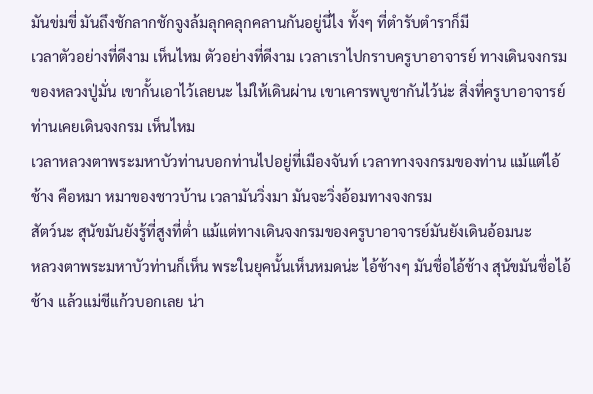มันข่มขี่ มันถึงชักลากชักจูงล้มลุกคลุกคลานกันอยู่นี่ไง ทั้งๆ ที่ตำรับตำราก็มี
เวลาตัวอย่างที่ดีงาม เห็นไหม ตัวอย่างที่ดีงาม เวลาเราไปกราบครูบาอาจารย์ ทางเดินจงกรมของหลวงปู่มั่น เขากั้นเอาไว้เลยนะ ไม่ให้เดินผ่าน เขาเคารพบูชากันไว้น่ะ สิ่งที่ครูบาอาจารย์ท่านเคยเดินจงกรม เห็นไหม
เวลาหลวงตาพระมหาบัวท่านบอกท่านไปอยู่ที่เมืองจันท์ เวลาทางจงกรมของท่าน แม้แต่ไอ้ช้าง คือหมา หมาของชาวบ้าน เวลามันวิ่งมา มันจะวิ่งอ้อมทางจงกรม
สัตว์นะ สุนัขมันยังรู้ที่สูงที่ต่ำ แม้แต่ทางเดินจงกรมของครูบาอาจารย์มันยังเดินอ้อมนะ
หลวงตาพระมหาบัวท่านก็เห็น พระในยุคนั้นเห็นหมดน่ะ ไอ้ช้างๆ มันชื่อไอ้ช้าง สุนัขมันชื่อไอ้ช้าง แล้วแม่ชีแก้วบอกเลย น่า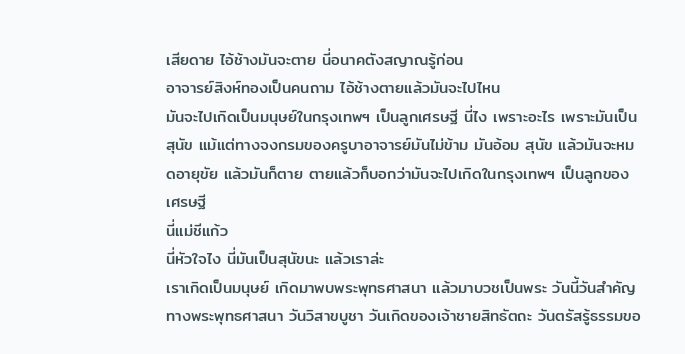เสียดาย ไอ้ช้างมันจะตาย นี่อนาคตังสญาณรู้ก่อน
อาจารย์สิงห์ทองเป็นคนถาม ไอ้ช้างตายแล้วมันจะไปไหน
มันจะไปเกิดเป็นมนุษย์ในกรุงเทพฯ เป็นลูกเศรษฐี นี่ไง เพราะอะไร เพราะมันเป็นสุนัข แม้แต่ทางจงกรมของครูบาอาจารย์มันไม่ข้าม มันอ้อม สุนัข แล้วมันจะหมดอายุขัย แล้วมันก็ตาย ตายแล้วก็บอกว่ามันจะไปเกิดในกรุงเทพฯ เป็นลูกของเศรษฐี
นี่แม่ชีแก้ว
นี่หัวใจไง นี่มันเป็นสุนัขนะ แล้วเราล่ะ
เราเกิดเป็นมนุษย์ เกิดมาพบพระพุทธศาสนา แล้วมาบวชเป็นพระ วันนี้วันสำคัญทางพระพุทธศาสนา วันวิสาขบูชา วันเกิดของเจ้าชายสิทธัตถะ วันตรัสรู้ธรรมขอ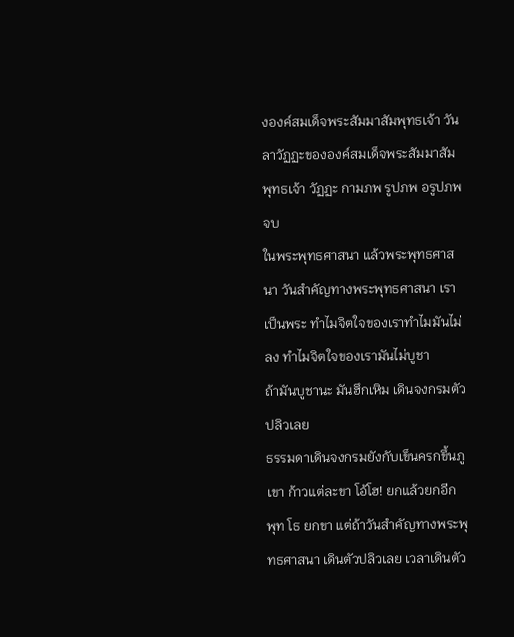งองค์สมเด็จพระสัมมาสัมพุทธเจ้า วันลาวัฏฏะขององค์สมเด็จพระสัมมาสัมพุทธเจ้า วัฏฏะ กามภพ รูปภพ อรูปภพ จบ
ในพระพุทธศาสนา แล้วพระพุทธศาสนา วันสำคัญทางพระพุทธศาสนา เราเป็นพระ ทำไมจิตใจของเราทำไมมันไม่ลง ทำไมจิตใจของเรามันไม่บูชา
ถ้ามันบูชานะ มันฮึกเหิม เดินจงกรมตัวปลิวเลย
ธรรมดาเดินจงกรมยังกับเข็นครกขึ้นภูเขา ก้าวแต่ละขา โอ้โฮ! ยกแล้วยกอีก พุท โธ ยกขา แต่ถ้าวันสำคัญทางพระพุทธศาสนา เดินตัวปลิวเลย เวลาเดินตัว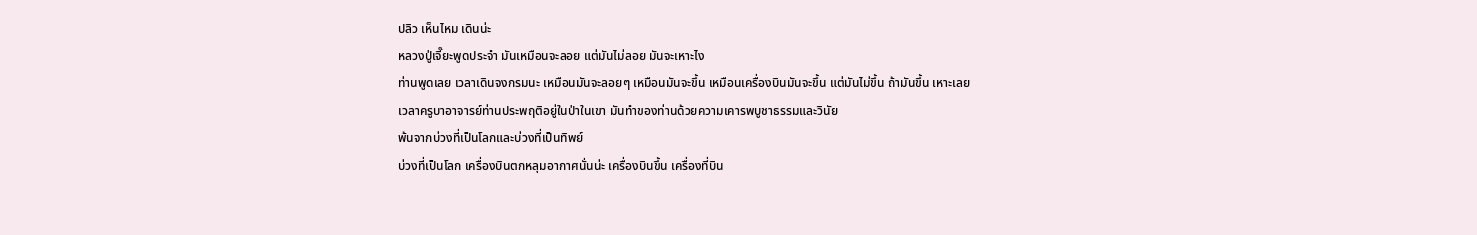ปลิว เห็นไหม เดินน่ะ
หลวงปู่เจี๊ยะพูดประจำ มันเหมือนจะลอย แต่มันไม่ลอย มันจะเหาะไง
ท่านพูดเลย เวลาเดินจงกรมนะ เหมือนมันจะลอยๆ เหมือนมันจะขึ้น เหมือนเครื่องบินมันจะขึ้น แต่มันไม่ขึ้น ถ้ามันขึ้น เหาะเลย
เวลาครูบาอาจารย์ท่านประพฤติอยู่ในป่าในเขา มันทำของท่านด้วยความเคารพบูชาธรรมและวินัย
พ้นจากบ่วงที่เป็นโลกและบ่วงที่เป็นทิพย์
บ่วงที่เป็นโลก เครื่องบินตกหลุมอากาศนั่นน่ะ เครื่องบินขึ้น เครื่องที่บิน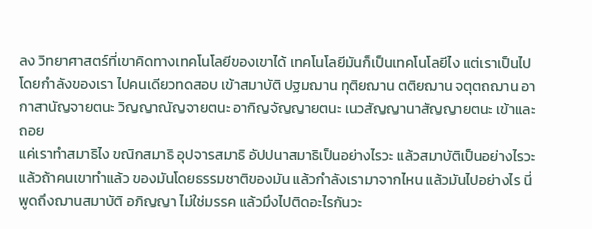ลง วิทยาศาสตร์ที่เขาคิดทางเทคโนโลยีของเขาได้ เทคโนโลยีมันก็เป็นเทคโนโลยีไง แต่เราเป็นไปโดยกำลังของเรา ไปคนเดียวทดสอบ เข้าสมาบัติ ปฐมฌาน ทุติยฌาน ตติยฌาน จตุตถฌาน อากาสานัญจายตนะ วิญญาณัญจายตนะ อากิญจัญญายตนะ เนวสัญญานาสัญญายตนะ เข้าและถอย
แค่เราทำสมาธิไง ขณิกสมาธิ อุปจารสมาธิ อัปปนาสมาธิเป็นอย่างไรวะ แล้วสมาบัติเป็นอย่างไรวะ แล้วถ้าคนเขาทำแล้ว ของมันโดยธรรมชาติของมัน แล้วกำลังเรามาจากไหน แล้วมันไปอย่างไร นี่พูดถึงฌานสมาบัติ อภิญญา ไม่ใช่มรรค แล้วมึงไปติดอะไรกันวะ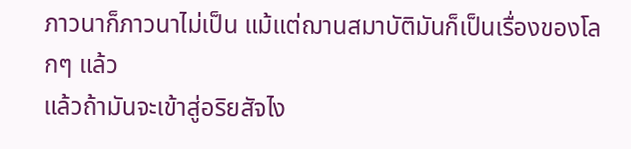ภาวนาก็ภาวนาไม่เป็น แม้แต่ฌานสมาบัติมันก็เป็นเรื่องของโลกๆ แล้ว
แล้วถ้ามันจะเข้าสู่อริยสัจไง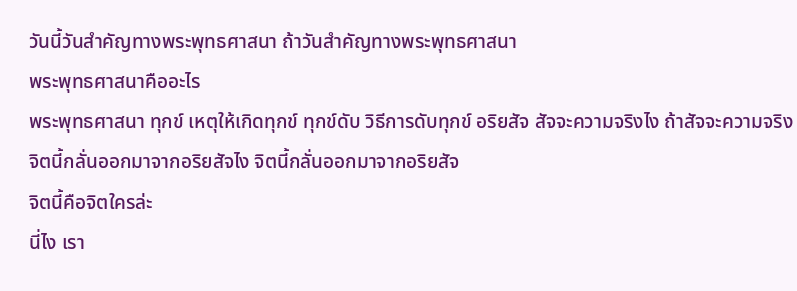วันนี้วันสำคัญทางพระพุทธศาสนา ถ้าวันสำคัญทางพระพุทธศาสนา
พระพุทธศาสนาคืออะไร
พระพุทธศาสนา ทุกข์ เหตุให้เกิดทุกข์ ทุกข์ดับ วิธีการดับทุกข์ อริยสัจ สัจจะความจริงไง ถ้าสัจจะความจริง จิตนี้กลั่นออกมาจากอริยสัจไง จิตนี้กลั่นออกมาจากอริยสัจ
จิตนี้คือจิตใครล่ะ
นี่ไง เรา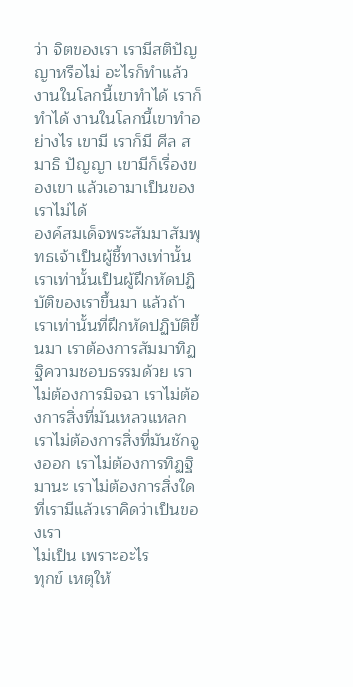ว่า จิตของเรา เรามีสติปัญญาหรือไม่ อะไรก็ทำแล้ว งานในโลกนี้เขาทำได้ เราก็ทำได้ งานในโลกนี้เขาทำอย่างไร เขามี เราก็มี ศีล สมาธิ ปัญญา เขามีก็เรื่องของเขา แล้วเอามาเป็นของเราไม่ได้
องค์สมเด็จพระสัมมาสัมพุทธเจ้าเป็นผู้ชี้ทางเท่านั้น เราเท่านั้นเป็นผู้ฝึกหัดปฏิบัติของเราขึ้นมา แล้วถ้าเราเท่านั้นที่ฝึกหัดปฏิบัติขึ้นมา เราต้องการสัมมาทิฏฐิความชอบธรรมด้วย เราไม่ต้องการมิจฉา เราไม่ต้องการสิ่งที่มันเหลวแหลก เราไม่ต้องการสิ่งที่มันชักจูงออก เราไม่ต้องการทิฏฐิมานะ เราไม่ต้องการสิ่งใดที่เรามีแล้วเราคิดว่าเป็นของเรา
ไม่เป็น เพราะอะไร
ทุกข์ เหตุให้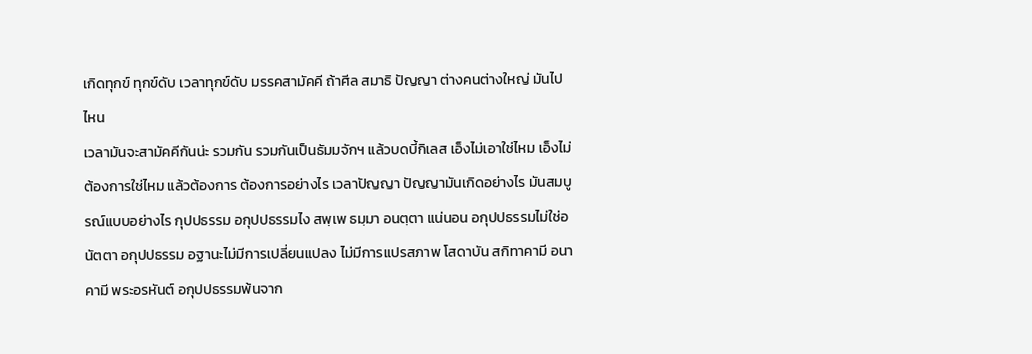เกิดทุกข์ ทุกข์ดับ เวลาทุกข์ดับ มรรคสามัคคี ถ้าศีล สมาธิ ปัญญา ต่างคนต่างใหญ่ มันไปไหน
เวลามันจะสามัคคีกันน่ะ รวมกัน รวมกันเป็นธัมมจักฯ แล้วบดบี้กิเลส เอ็งไม่เอาใช่ไหม เอ็งไม่ต้องการใช่ไหม แล้วต้องการ ต้องการอย่างไร เวลาปัญญา ปัญญามันเกิดอย่างไร มันสมบูรณ์แบบอย่างไร กุปปธรรม อกุปปธรรมไง สพฺเพ ธมฺมา อนตฺตา แน่นอน อกุปปธรรมไม่ใช่อนัตตา อกุปปธรรม อฐานะไม่มีการเปลี่ยนแปลง ไม่มีการแปรสภาพ โสดาบัน สกิทาคามี อนาคามี พระอรหันต์ อกุปปธรรมพ้นจาก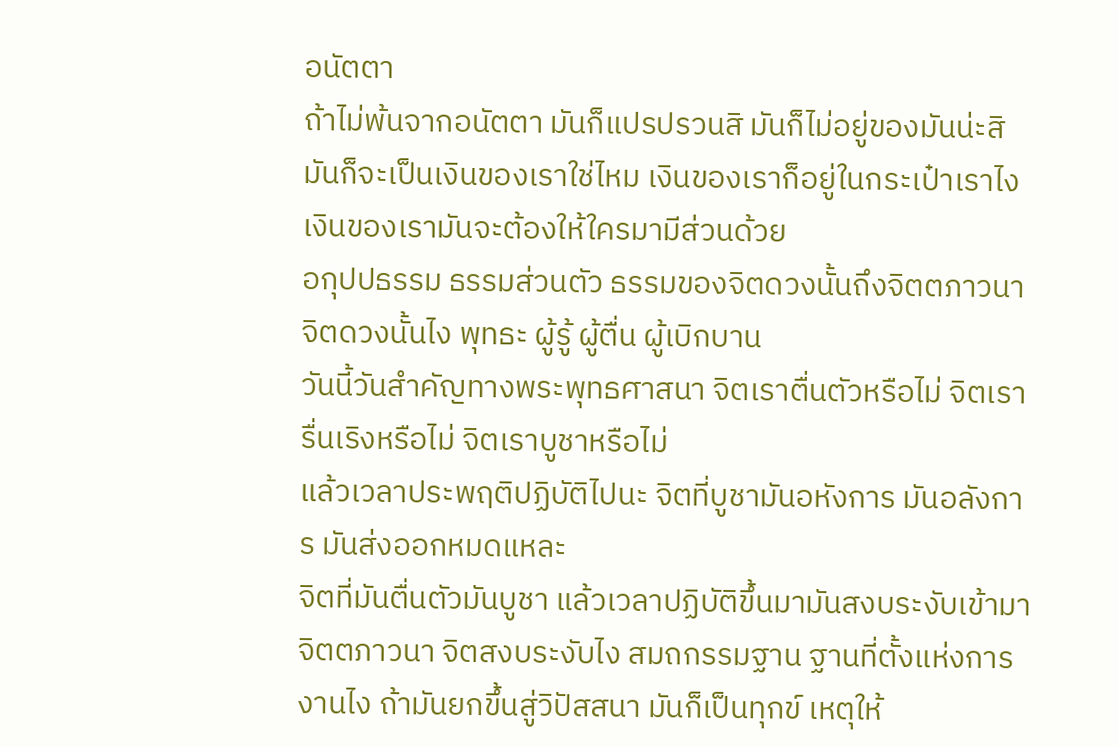อนัตตา
ถ้าไม่พ้นจากอนัตตา มันก็แปรปรวนสิ มันก็ไม่อยู่ของมันน่ะสิ มันก็จะเป็นเงินของเราใช่ไหม เงินของเราก็อยู่ในกระเป๋าเราไง เงินของเรามันจะต้องให้ใครมามีส่วนด้วย
อกุปปธรรม ธรรมส่วนตัว ธรรมของจิตดวงนั้นถึงจิตตภาวนา จิตดวงนั้นไง พุทธะ ผู้รู้ ผู้ตื่น ผู้เบิกบาน
วันนี้วันสำคัญทางพระพุทธศาสนา จิตเราตื่นตัวหรือไม่ จิตเรารื่นเริงหรือไม่ จิตเราบูชาหรือไม่
แล้วเวลาประพฤติปฏิบัติไปนะ จิตที่บูชามันอหังการ มันอลังการ มันส่งออกหมดแหละ
จิตที่มันตื่นตัวมันบูชา แล้วเวลาปฏิบัติขึ้นมามันสงบระงับเข้ามา จิตตภาวนา จิตสงบระงับไง สมถกรรมฐาน ฐานที่ตั้งแห่งการงานไง ถ้ามันยกขึ้นสู่วิปัสสนา มันก็เป็นทุกข์ เหตุให้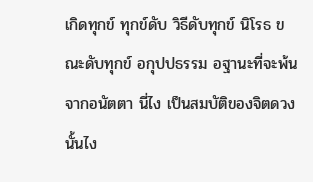เกิดทุกข์ ทุกข์ดับ วิธีดับทุกข์ นิโรธ ขณะดับทุกข์ อกุปปธรรม อฐานะที่จะพ้นจากอนัตตา นี่ไง เป็นสมบัติของจิตดวงนั้นไง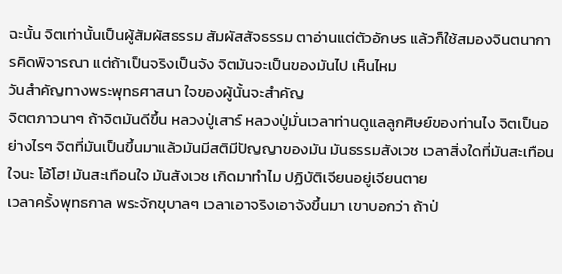ฉะนั้น จิตเท่านั้นเป็นผู้สัมผัสธรรม สัมผัสสัจธรรม ตาอ่านแต่ตัวอักษร แล้วก็ใช้สมองจินตนาการคิดพิจารณา แต่ถ้าเป็นจริงเป็นจัง จิตมันจะเป็นของมันไป เห็นไหม
วันสำคัญทางพระพุทธศาสนา ใจของผู้นั้นจะสำคัญ
จิตตภาวนาๆ ถ้าจิตมันดีขึ้น หลวงปู่เสาร์ หลวงปู่มั่นเวลาท่านดูแลลูกศิษย์ของท่านไง จิตเป็นอย่างไรๆ จิตที่มันเป็นขึ้นมาแล้วมันมีสติมีปัญญาของมัน มันธรรมสังเวช เวลาสิ่งใดที่มันสะเทือนใจนะ โอ้โฮ! มันสะเทือนใจ มันสังเวช เกิดมาทำไม ปฏิบัติเจียนอยู่เจียนตาย
เวลาครั้งพุทธกาล พระจักขุบาลๆ เวลาเอาจริงเอาจังขึ้นมา เขาบอกว่า ถ้าป่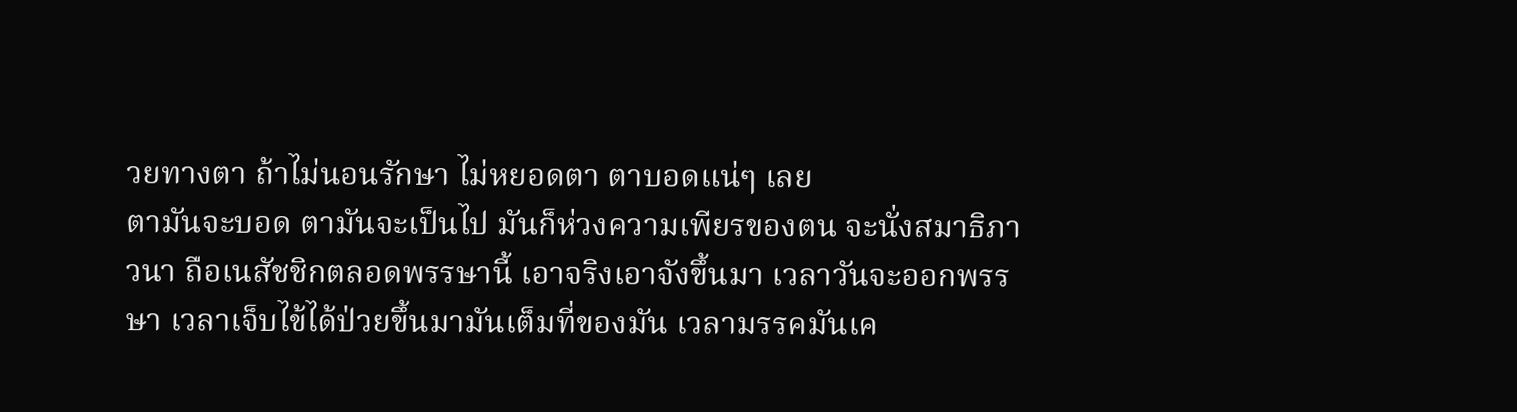วยทางตา ถ้าไม่นอนรักษา ไม่หยอดตา ตาบอดแน่ๆ เลย
ตามันจะบอด ตามันจะเป็นไป มันก็ห่วงความเพียรของตน จะนั่งสมาธิภาวนา ถือเนสัชชิกตลอดพรรษานี้ เอาจริงเอาจังขึ้นมา เวลาวันจะออกพรรษา เวลาเจ็บไข้ได้ป่วยขึ้นมามันเต็มที่ของมัน เวลามรรคมันเค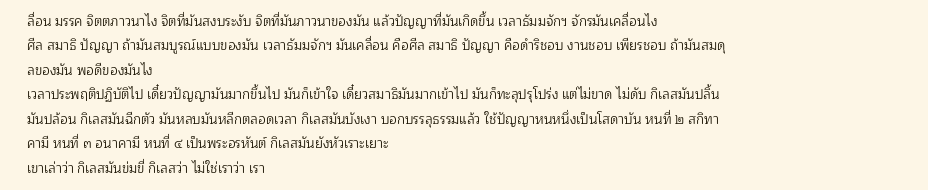ลื่อน มรรค จิตตภาวนาไง จิตที่มันสงบระงับ จิตที่มันภาวนาของมัน แล้วปัญญาที่มันเกิดขึ้น เวลาธัมมจักฯ จักรมันเคลื่อนไง
ศีล สมาธิ ปัญญา ถ้ามันสมบูรณ์แบบของมัน เวลาธัมมจักฯ มันเคลื่อน คือศีล สมาธิ ปัญญา คือดำริชอบ งานชอบ เพียรชอบ ถ้ามันสมดุลของมัน พอดีของมันไง
เวลาประพฤติปฏิบัติไป เดี๋ยวปัญญามันมากขึ้นไป มันก็เข้าใจ เดี๋ยวสมาธิมันมากเข้าไป มันก็ทะลุปรุโปร่ง แต่ไม่ขาด ไม่ดับ กิเลสมันปลิ้นมันปล้อน กิเลสมันฉีกตัว มันหลบมันหลีกตลอดเวลา กิเลสมันบังเงา บอกบรรลุธรรมแล้ว ใช้ปัญญาหนหนึ่งเป็นโสดาบัน หนที่ ๒ สกิทาคามี หนที่ ๓ อนาคามี หนที่ ๔ เป็นพระอรหันต์ กิเลสมันยังหัวเราะเยาะ
เขาเล่าว่า กิเลสมันข่มขี่ กิเลสว่า ไม่ใช่เราว่า เรา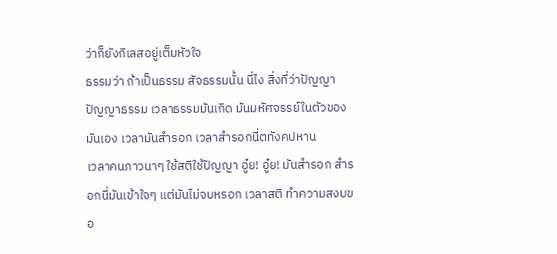ว่าก็ยังกิเลสอยู่เต็มหัวใจ
ธรรมว่า ถ้าเป็นธรรม สัจธรรมนั้น นี่ไง สิ่งที่ว่าปัญญา ปัญญาธรรม เวลาธรรมมันเกิด มันมหัศจรรย์ในตัวของมันเอง เวลามันสำรอก เวลาสำรอกนี่ตทังคปหาน
เวลาคนภาวนาๆ ใช้สติใช้ปัญญา อู๋ย! อู๋ย! มันสำรอก สำรอกนี่มันเข้าใจๆ แต่มันไม่จบหรอก เวลาสติ ทำความสงบขอ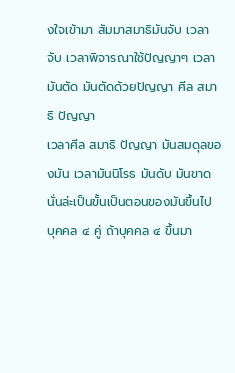งใจเข้ามา สัมมาสมาธิมันจับ เวลาจับ เวลาพิจารณาใช้ปัญญาๆ เวลามันตัด มันตัดด้วยปัญญา ศีล สมาธิ ปัญญา
เวลาศีล สมาธิ ปัญญา มันสมดุลของมัน เวลามันนิโรธ มันดับ มันขาด นั่นล่ะเป็นขั้นเป็นตอนของมันขึ้นไป บุคคล ๔ คู่ ถ้าบุคคล ๔ ขึ้นมา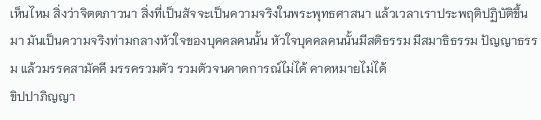เห็นไหม สิ่งว่าจิตตภาวนา สิ่งที่เป็นสัจจะเป็นความจริงในพระพุทธศาสนา แล้วเวลาเราประพฤติปฏิบัติขึ้นมา มันเป็นความจริงท่ามกลางหัวใจของบุคคลคนนั้น หัวใจบุคคลคนนั้นมีสติธรรม มีสมาธิธรรม ปัญญาธรรม แล้วมรรคสามัคคี มรรครวมตัว รวมตัวจนคาดการณ์ไม่ได้ คาดหมายไม่ได้
ขิปปาภิญญา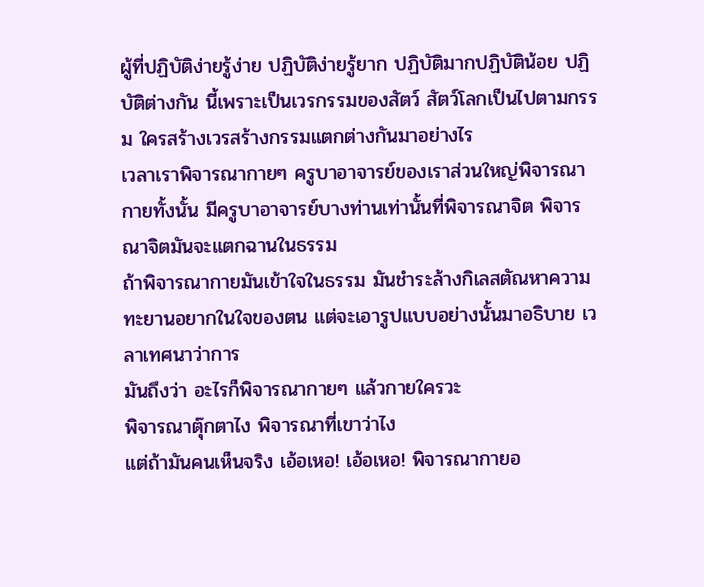ผู้ที่ปฏิบัติง่ายรู้ง่าย ปฏิบัติง่ายรู้ยาก ปฏิบัติมากปฏิบัติน้อย ปฏิบัติต่างกัน นี้เพราะเป็นเวรกรรมของสัตว์ สัตว์โลกเป็นไปตามกรรม ใครสร้างเวรสร้างกรรมแตกต่างกันมาอย่างไร
เวลาเราพิจารณากายๆ ครูบาอาจารย์ของเราส่วนใหญ่พิจารณากายทั้งนั้น มีครูบาอาจารย์บางท่านเท่านั้นที่พิจารณาจิต พิจารณาจิตมันจะแตกฉานในธรรม
ถ้าพิจารณากายมันเข้าใจในธรรม มันชำระล้างกิเลสตัณหาความทะยานอยากในใจของตน แต่จะเอารูปแบบอย่างนั้นมาอธิบาย เวลาเทศนาว่าการ
มันถึงว่า อะไรก็พิจารณากายๆ แล้วกายใครวะ
พิจารณาตุ๊กตาไง พิจารณาที่เขาว่าไง
แต่ถ้ามันคนเห็นจริง เอ้อเหอ! เอ้อเหอ! พิจารณากายอ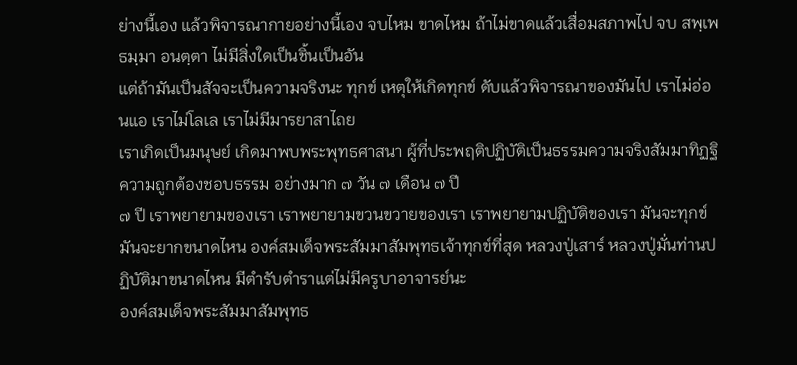ย่างนี้เอง แล้วพิจารณากายอย่างนี้เอง จบไหม ขาดไหม ถ้าไม่ขาดแล้วเสื่อมสภาพไป จบ สพฺเพ ธมฺมา อนตฺตา ไม่มีสิ่งใดเป็นชิ้นเป็นอัน
แต่ถ้ามันเป็นสัจจะเป็นความจริงนะ ทุกข์ เหตุให้เกิดทุกข์ ดับแล้วพิจารณาของมันไป เราไม่อ่อนแอ เราไม่โลเล เราไม่มีมารยาสาไถย
เราเกิดเป็นมนุษย์ เกิดมาพบพระพุทธศาสนา ผู้ที่ประพฤติปฏิบัติเป็นธรรมความจริงสัมมาทิฏฐิความถูกต้องชอบธรรม อย่างมาก ๗ วัน ๗ เดือน ๗ ปี
๗ ปี เราพยายามของเรา เราพยายามขวนขวายของเรา เราพยายามปฏิบัติของเรา มันจะทุกข์มันจะยากขนาดไหน องค์สมเด็จพระสัมมาสัมพุทธเจ้าทุกข์ที่สุด หลวงปู่เสาร์ หลวงปู่มั่นท่านปฏิบัติมาขนาดไหน มีตำรับตำราแต่ไม่มีครูบาอาจารย์นะ
องค์สมเด็จพระสัมมาสัมพุทธ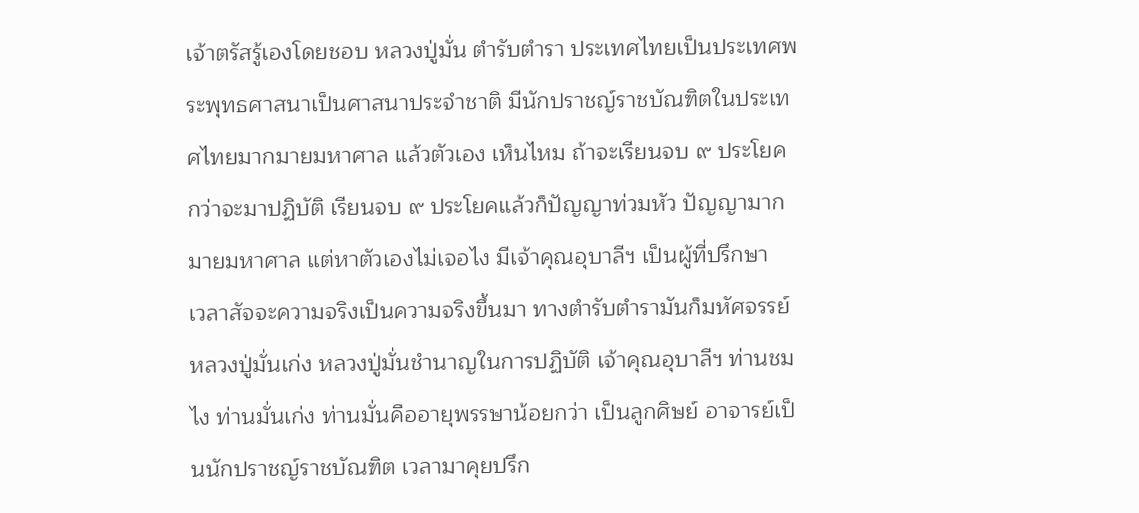เจ้าตรัสรู้เองโดยชอบ หลวงปู่มั่น ตำรับตำรา ประเทศไทยเป็นประเทศพระพุทธศาสนาเป็นศาสนาประจำชาติ มีนักปราชญ์ราชบัณฑิตในประเทศไทยมากมายมหาศาล แล้วตัวเอง เห็นไหม ถ้าจะเรียนจบ ๙ ประโยค กว่าจะมาปฏิบัติ เรียนจบ ๙ ประโยคแล้วก็ปัญญาท่วมหัว ปัญญามากมายมหาศาล แต่หาตัวเองไม่เจอไง มีเจ้าคุณอุบาลีฯ เป็นผู้ที่ปรึกษา
เวลาสัจจะความจริงเป็นความจริงขึ้นมา ทางตำรับตำรามันก็มหัศจรรย์ หลวงปู่มั่นเก่ง หลวงปู่มั่นชำนาญในการปฏิบัติ เจ้าคุณอุบาลีฯ ท่านชมไง ท่านมั่นเก่ง ท่านมั่นคืออายุพรรษาน้อยกว่า เป็นลูกศิษย์ อาจารย์เป็นนักปราชญ์ราชบัณฑิต เวลามาคุยปรึก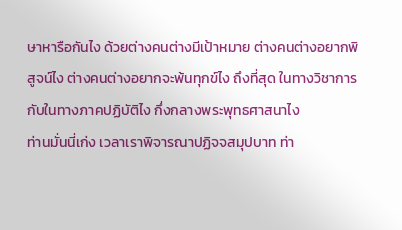ษาหารือกันไง ด้วยต่างคนต่างมีเป้าหมาย ต่างคนต่างอยากพิสูจน์ไง ต่างคนต่างอยากจะพ้นทุกข์ไง ถึงที่สุด ในทางวิชาการกับในทางภาคปฏิบัติไง กึ่งกลางพระพุทธศาสนาไง
ท่านมั่นนี่เก่ง เวลาเราพิจารณาปฏิจจสมุปบาท ท่า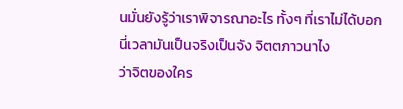นมั่นยังรู้ว่าเราพิจารณาอะไร ทั้งๆ ที่เราไม่ได้บอก
นี่เวลามันเป็นจริงเป็นจัง จิตตภาวนาไง
ว่าจิตของใคร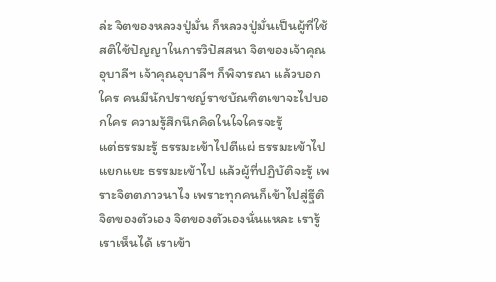ล่ะ จิตของหลวงปู่มั่น ก็หลวงปู่มั่นเป็นผู้ที่ใช้สติใช้ปัญญาในการวิปัสสนา จิตของเจ้าคุณอุบาลีฯ เจ้าคุณอุบาลีฯ ก็พิจารณา แล้วบอกใคร คนมีนักปราชญ์ราชบัณฑิตเขาจะไปบอกใคร ความรู้สึกนึกคิดในใจใครจะรู้
แต่ธรรมะรู้ ธรรมะเข้าไปตีแผ่ ธรรมะเข้าไปแยกแยะ ธรรมะเข้าไป แล้วผู้ที่ปฏิบัติจะรู้ เพราะจิตตภาวนาไง เพราะทุกคนก็เข้าไปสู่ฐีติจิตของตัวเอง จิตของตัวเองนั่นแหละ เรารู้เราเห็นได้ เราเข้า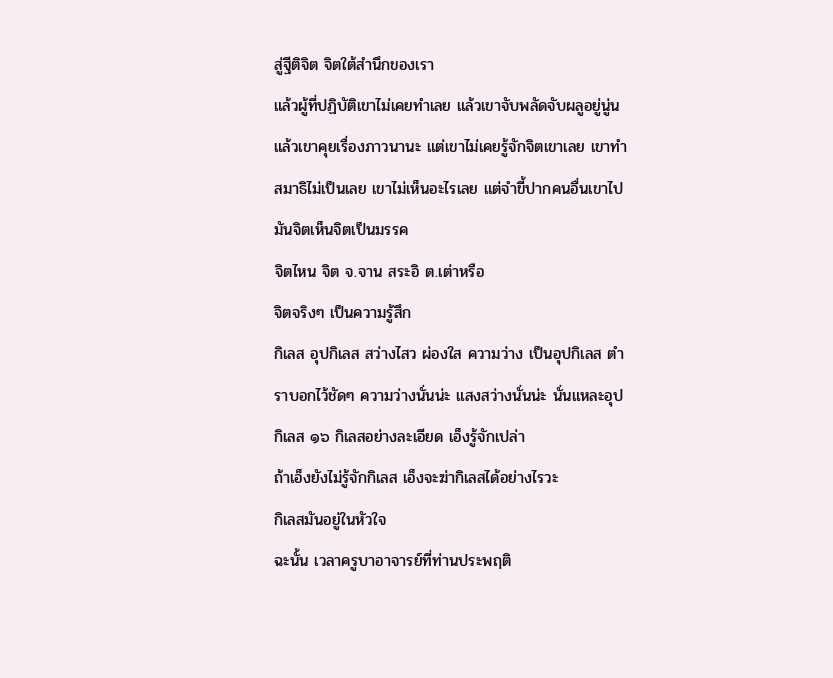สู่ฐีติจิต จิตใต้สำนึกของเรา
แล้วผู้ที่ปฏิบัติเขาไม่เคยทำเลย แล้วเขาจับพลัดจับผลูอยู่นู่น แล้วเขาคุยเรื่องภาวนานะ แต่เขาไม่เคยรู้จักจิตเขาเลย เขาทำสมาธิไม่เป็นเลย เขาไม่เห็นอะไรเลย แต่จำขี้ปากคนอื่นเขาไป มันจิตเห็นจิตเป็นมรรค
จิตไหน จิต จ.จาน สระอิ ต.เต่าหรือ
จิตจริงๆ เป็นความรู้สึก
กิเลส อุปกิเลส สว่างไสว ผ่องใส ความว่าง เป็นอุปกิเลส ตำราบอกไว้ชัดๆ ความว่างนั่นน่ะ แสงสว่างนั่นน่ะ นั่นแหละอุปกิเลส ๑๖ กิเลสอย่างละเอียด เอ็งรู้จักเปล่า
ถ้าเอ็งยังไม่รู้จักกิเลส เอ็งจะฆ่ากิเลสได้อย่างไรวะ
กิเลสมันอยู่ในหัวใจ
ฉะนั้น เวลาครูบาอาจารย์ที่ท่านประพฤติ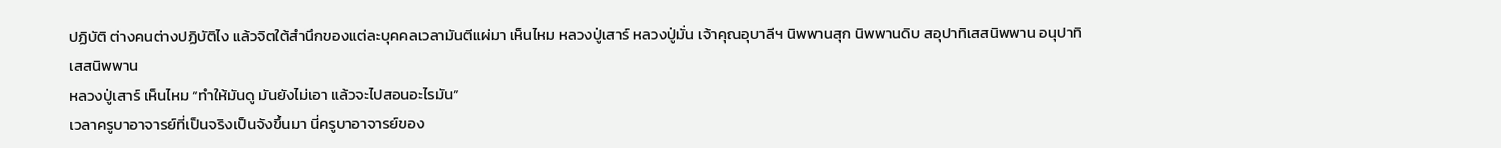ปฏิบัติ ต่างคนต่างปฏิบัติไง แล้วจิตใต้สำนึกของแต่ละบุคคลเวลามันตีแผ่มา เห็นไหม หลวงปู่เสาร์ หลวงปู่มั่น เจ้าคุณอุบาลีฯ นิพพานสุก นิพพานดิบ สอุปาทิเสสนิพพาน อนุปาทิเสสนิพพาน
หลวงปู่เสาร์ เห็นไหม “ทำให้มันดู มันยังไม่เอา แล้วจะไปสอนอะไรมัน”
เวลาครูบาอาจารย์ที่เป็นจริงเป็นจังขึ้นมา นี่ครูบาอาจารย์ของ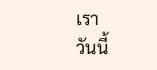เรา
วันนี้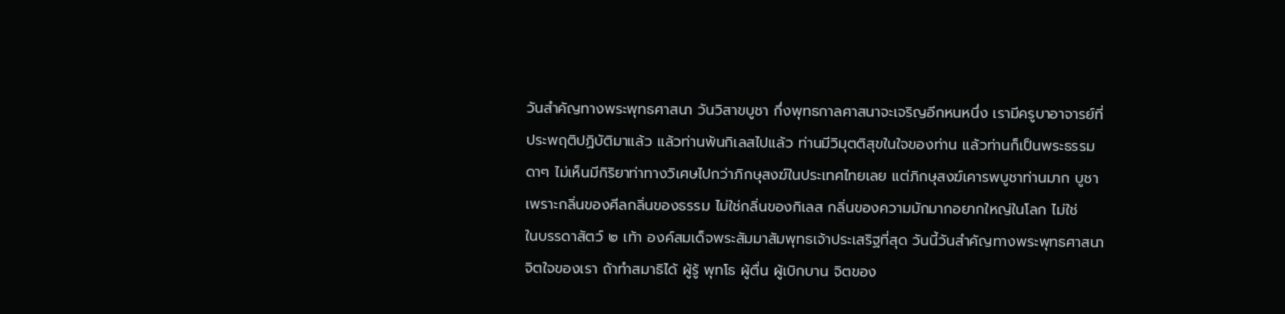วันสำคัญทางพระพุทธศาสนา วันวิสาขบูชา กึ่งพุทธกาลศาสนาจะเจริญอีกหนหนึ่ง เรามีครูบาอาจารย์ที่ประพฤติปฏิบัติมาแล้ว แล้วท่านพ้นกิเลสไปแล้ว ท่านมีวิมุตติสุขในใจของท่าน แล้วท่านก็เป็นพระธรรมดาๆ ไม่เห็นมีกิริยาท่าทางวิเศษไปกว่าภิกษุสงฆ์ในประเทศไทยเลย แต่ภิกษุสงฆ์เคารพบูชาท่านมาก บูชาเพราะกลิ่นของศีลกลิ่นของธรรม ไม่ใช่กลิ่นของกิเลส กลิ่นของความมักมากอยากใหญ่ในโลก ไม่ใช่
ในบรรดาสัตว์ ๒ เท้า องค์สมเด็จพระสัมมาสัมพุทธเจ้าประเสริฐที่สุด วันนี้วันสำคัญทางพระพุทธศาสนา จิตใจของเรา ถ้าทำสมาธิได้ ผู้รู้ พุทโธ ผู้ตื่น ผู้เบิกบาน จิตของ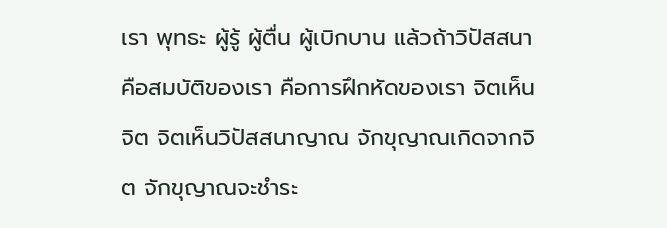เรา พุทธะ ผู้รู้ ผู้ตื่น ผู้เบิกบาน แล้วถ้าวิปัสสนาคือสมบัติของเรา คือการฝึกหัดของเรา จิตเห็นจิต จิตเห็นวิปัสสนาญาณ จักขุญาณเกิดจากจิต จักขุญาณจะชำระ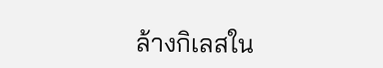ล้างกิเลสใน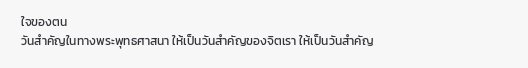ใจของตน
วันสำคัญในทางพระพุทธศาสนา ให้เป็นวันสำคัญของจิตเรา ให้เป็นวันสำคัญ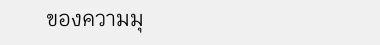ของความมุ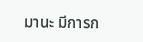มานะ มีการก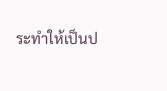ระทำให้เป็นป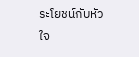ระโยชน์กับหัวใจ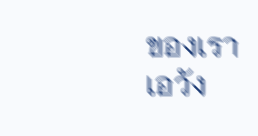ของเรา เอวัง